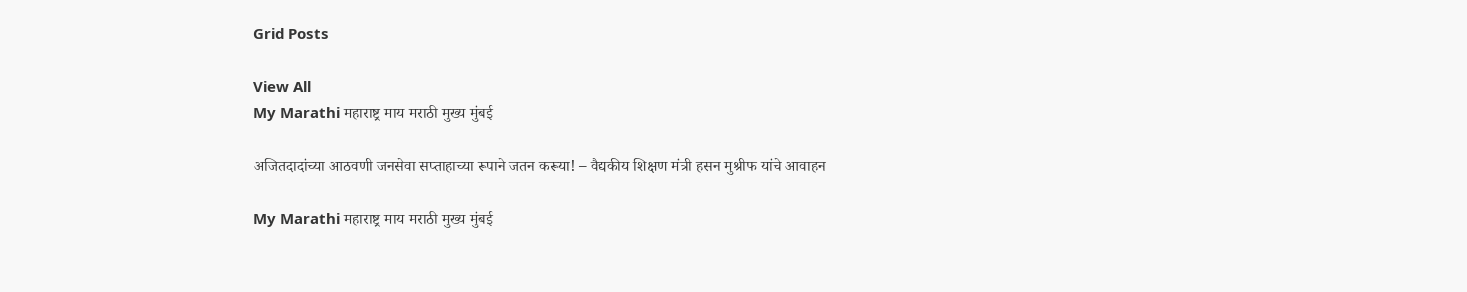Grid Posts

View All
My Marathi महाराष्ट्र माय मराठी मुख्य मुंबई

अजितदादांच्या आठवणी जनसेवा सप्ताहाच्या रूपाने जतन करूया! – वैद्यकीय शिक्षण मंत्री हसन मुश्रीफ यांचे आवाहन

My Marathi महाराष्ट्र माय मराठी मुख्य मुंबई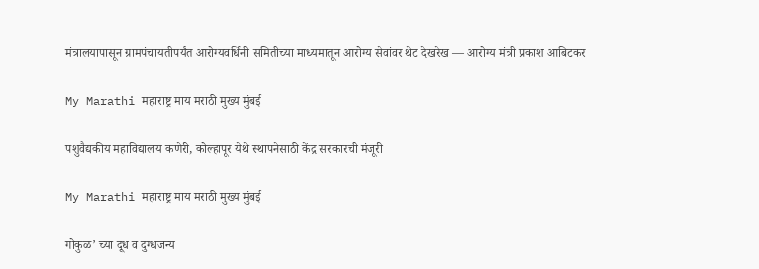मंत्रालयापासून ग्रामपंचायतीपर्यंत आरोग्यवर्धिनी समितीच्या माध्यमातून आरोग्य सेवांवर थेट देखरेख — आरोग्य मंत्री प्रकाश आबिटकर

My Marathi महाराष्ट्र माय मराठी मुख्य मुंबई

पशुवैद्यकीय महाविद्यालय कणेरी, कोल्हापूर येथे स्थापनेसाठी केंद्र सरकारची मंजूरी

My Marathi महाराष्ट्र माय मराठी मुख्य मुंबई

गोकुळ’ च्या दूध व दुग्धजन्य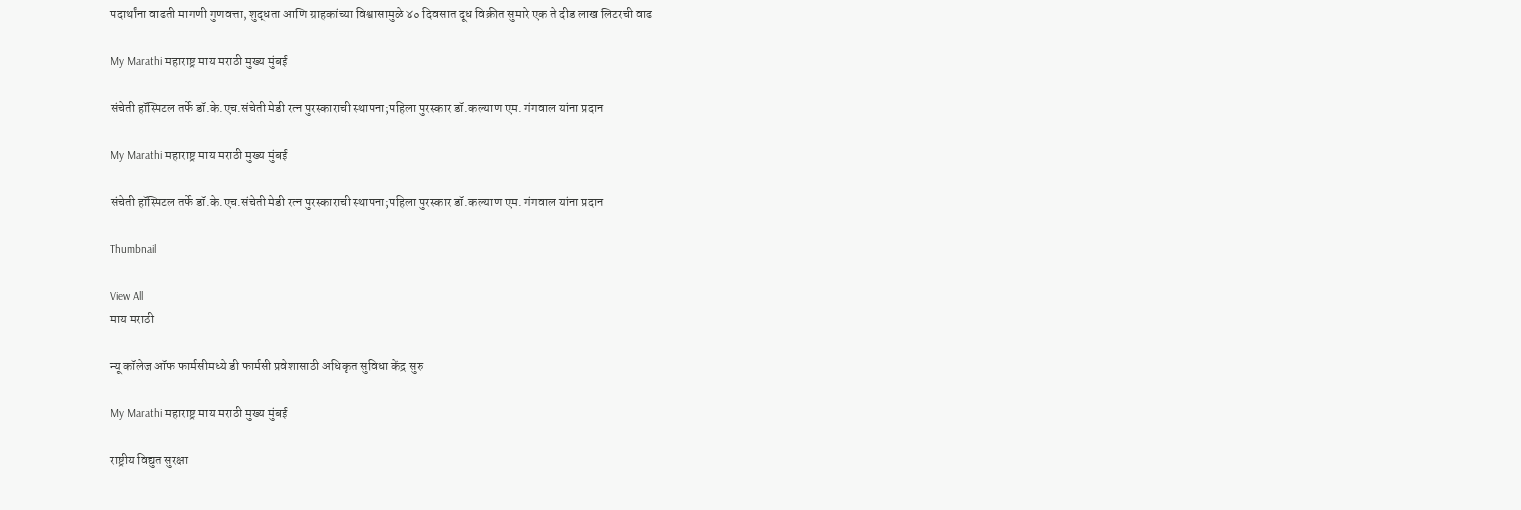पदार्थांना वाढती मागणी गुणवत्ता, शुद्धता आणि ग्राहकांच्या विश्वासामुळे ४० दिवसात दूध विक्रीत सुमारे एक ते दीड लाख लिटरची वाढ

My Marathi महाराष्ट्र माय मराठी मुख्य मुंबई

संचेती हॉस्पिटल तर्फे डॉ.के.एच.संचेती मेडी रत्न पुरस्काराची स्थापना;पहिला पुरस्कार डॉ.कल्याण एम. गंगवाल यांना प्रदान

My Marathi महाराष्ट्र माय मराठी मुख्य मुंबई

संचेती हॉस्पिटल तर्फे डॉ.के.एच.संचेती मेडी रत्न पुरस्काराची स्थापना;पहिला पुरस्कार डॉ.कल्याण एम. गंगवाल यांना प्रदान

Thumbnail

View All
माय मराठी

न्यू कॉलेज ऑफ फार्मसीमध्ये डी फार्मसी प्रवेशासाठी अधिकृत सुविधा केंद्र सुरु

My Marathi महाराष्ट्र माय मराठी मुख्य मुंबई

राष्ट्रीय विद्युत सुरक्षा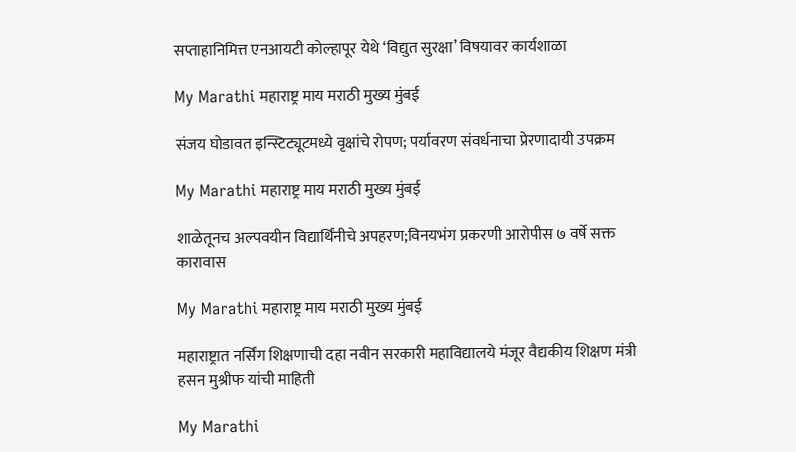सप्ताहानिमित्त एनआयटी कोल्हापूर येथे ‘विद्युत सुरक्षा’ विषयावर कार्यशाळा

My Marathi महाराष्ट्र माय मराठी मुख्य मुंबई

संजय घोडावत इन्स्टिट्यूटमध्ये वृक्षांचे रोपण; पर्यावरण संवर्धनाचा प्रेरणादायी उपक्रम

My Marathi महाराष्ट्र माय मराठी मुख्य मुंबई

शाळेतूनच अल्पवयीन विद्यार्थिंनीचे अपहरण;विनयभंग प्रकरणी आरोपीस ७ वर्षे सक्त कारावास

My Marathi महाराष्ट्र माय मराठी मुख्य मुंबई

महाराष्ट्रात नर्सिंग शिक्षणाची दहा नवीन सरकारी महाविद्यालये मंजूर वैद्यकीय शिक्षण मंत्री हसन मुश्रीफ यांची माहिती

My Marathi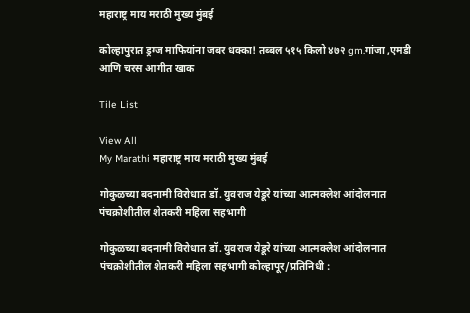महाराष्ट्र माय मराठी मुख्य मुंबई

कोल्हापुरात ड्रग्ज माफियांना जबर धक्का! तब्बल ५१५ किलो ४७२ gm.गांजा ,एमडी आणि चरस आगीत खाक

Tile List

View All
My Marathi महाराष्ट्र माय मराठी मुख्य मुंबई

गोकुळच्या बदनामी विरोधात डॉ. युवराज येडूरे यांच्या आत्मक्लेश आंदोलनात पंचक्रोशीतील शेतकरी महिला सहभागी

गोकुळच्या बदनामी विरोधात डॉ. युवराज येडूरे यांच्या आत्मक्लेश आंदोलनात पंचक्रोशीतील शेतकरी महिला सहभागी कोल्हापूर/प्रतिनिधी :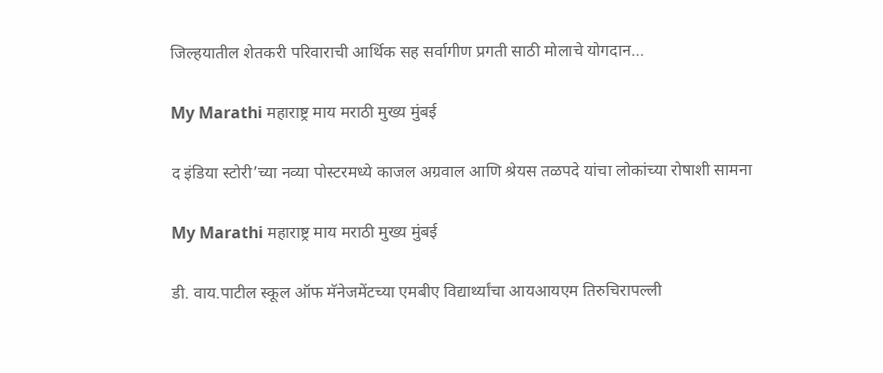जिल्हयातील शेतकरी परिवाराची आर्थिक सह सर्वागीण प्रगती साठी मोलाचे योगदान…

My Marathi महाराष्ट्र माय मराठी मुख्य मुंबई

द इंडिया स्टोरी’च्या नव्या पोस्टरमध्ये काजल अग्रवाल आणि श्रेयस तळपदे यांचा लोकांच्या रोषाशी सामना

My Marathi महाराष्ट्र माय मराठी मुख्य मुंबई

डी. वाय.पाटील स्कूल ऑफ मॅनेजमेंटच्या एमबीए विद्यार्थ्यांचा आयआयएम तिरुचिरापल्ली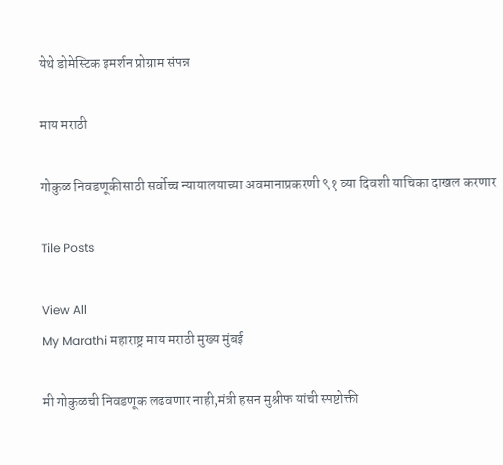येथे डोमेस्टिक इमर्शन प्रोग्राम संपन्न

माय मराठी

गोकुळ निवडणूकीसाठी सर्वोच्च न्यायालयाच्या अवमानाप्रकरणी ९१ व्या दिवशी याचिका दाखल करणार

Tile Posts

View All
My Marathi महाराष्ट्र माय मराठी मुख्य मुंबई

मी गोकुळची निवडणूक लढवणार नाही,मंत्री हसन मुश्रीफ यांची स्पष्टोक्ती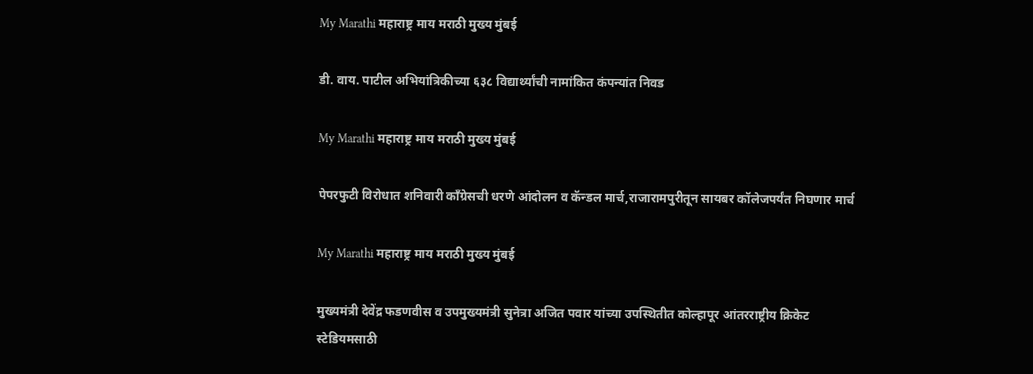My Marathi महाराष्ट्र माय मराठी मुख्य मुंबई

डी. वाय. पाटील अभियांत्रिकीच्या ६३८ विद्यार्थ्यांची नामांकित कंपन्यांत निवड

My Marathi महाराष्ट्र माय मराठी मुख्य मुंबई

पेपरफुटी विरोधात शनिवारी काँग्रेसची धरणे आंदोलन व कॅन्डल मार्च,राजारामपुरीतून सायबर कॉलेजपर्यंत निघणार मार्च

My Marathi महाराष्ट्र माय मराठी मुख्य मुंबई

मुख्यमंत्री देवेंद्र फडणवीस व उपमुख्यमंत्री सुनेत्रा अजित पवार यांच्या उपस्थितीत कोल्हापूर आंतरराष्ट्रीय क्रिकेट स्टेडियमसाठी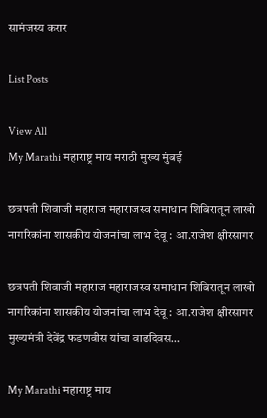सामंजस्य करार

List Posts

View All
My Marathi महाराष्ट्र माय मराठी मुख्य मुंबई

छत्रपती शिवाजी महाराज महाराजस्व समाधान शिबिरातून लाखो नागरिकांना शासकीय योजनांचा लाभ देवू : आ.राजेश क्षीरसागर

छत्रपती शिवाजी महाराज महाराजस्व समाधान शिबिरातून लाखो नागरिकांना शासकीय योजनांचा लाभ देवू : आ.राजेश क्षीरसागर मुख्यमंत्री देवेंद्र फडणवीस यांचा वाढदिवस…

My Marathi महाराष्ट्र माय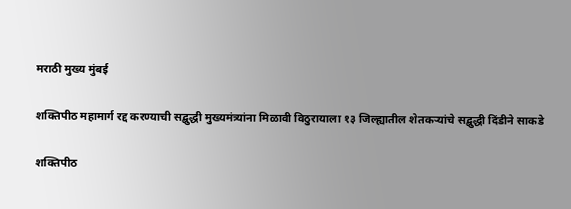मराठी मुख्य मुंबई

शक्तिपीठ महामार्ग रद्द करण्याची सद्बुद्धी मुख्यमंत्र्यांना मिळावी विठुरायाला १३ जिल्ह्यातील शेतकऱ्यांचे सद्बुद्धी दिंडीने साकडे

शक्तिपीठ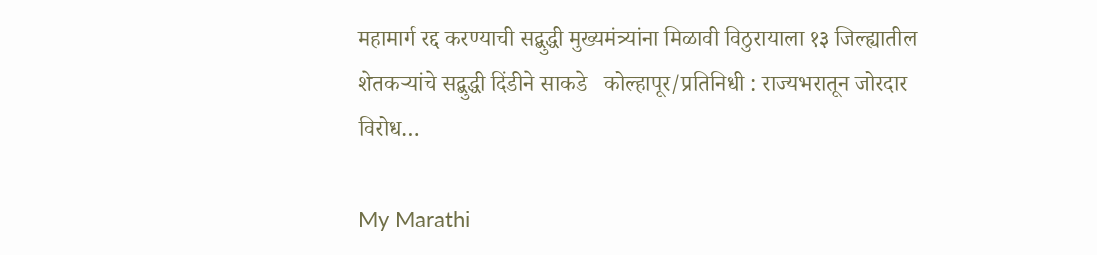महामार्ग रद्द करण्याची सद्बुद्धी मुख्यमंत्र्यांना मिळावी विठुरायाला १३ जिल्ह्यातील शेतकऱ्यांचे सद्बुद्धी दिंडीने साकडे   कोल्हापूर/प्रतिनिधी : राज्यभरातून जोरदार विरोध…

My Marathi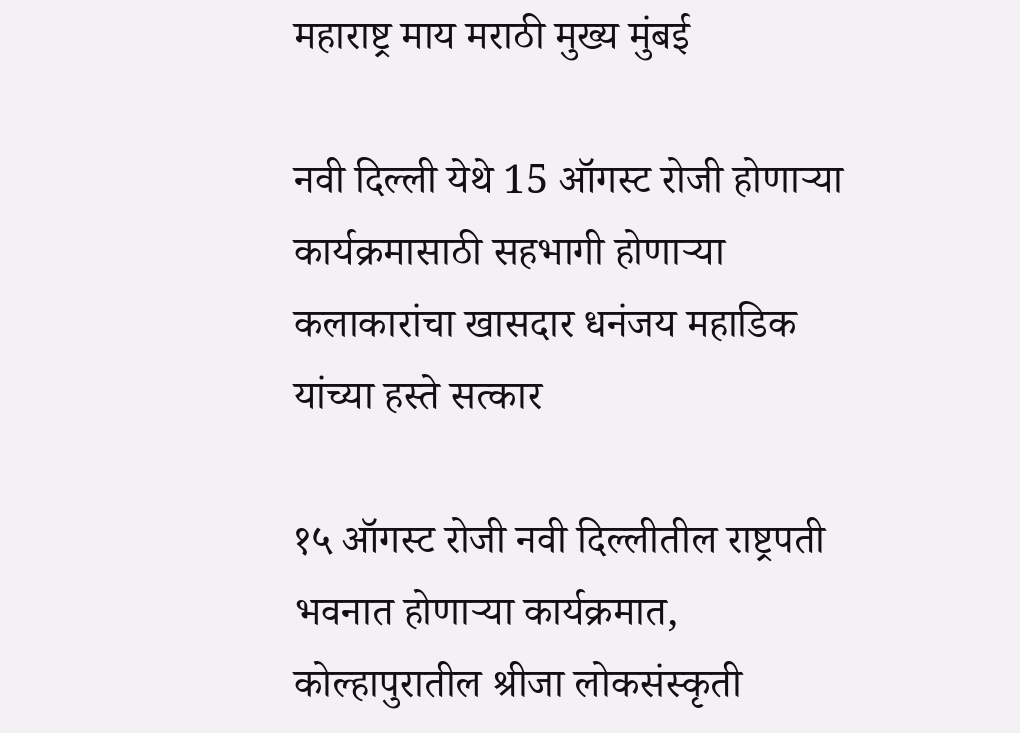महाराष्ट्र माय मराठी मुख्य मुंबई

नवी दिल्ली येथे 15 ऑगस्ट रोजी होणाऱ्या कार्यक्रमासाठी सहभागी होणाऱ्या कलाकारांचा खासदार धनंजय महाडिक यांच्या हस्ते सत्कार

१५ ऑगस्ट रोजी नवी दिल्लीतील राष्ट्रपती भवनात होणार्‍या कार्यक्रमात, कोल्हापुरातील श्रीजा लोकसंस्कृती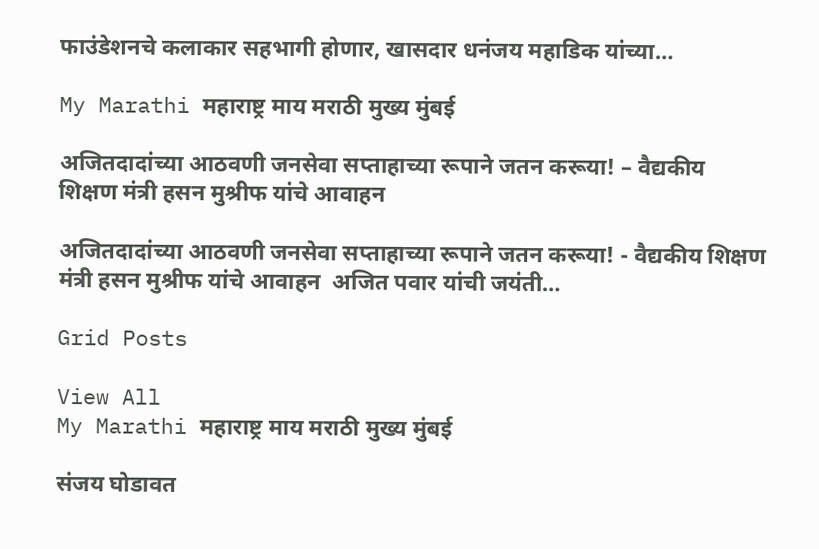फाउंडेशनचे कलाकार सहभागी होणार, खासदार धनंजय महाडिक यांच्या…

My Marathi महाराष्ट्र माय मराठी मुख्य मुंबई

अजितदादांच्या आठवणी जनसेवा सप्ताहाच्या रूपाने जतन करूया! – वैद्यकीय शिक्षण मंत्री हसन मुश्रीफ यांचे आवाहन

अजितदादांच्या आठवणी जनसेवा सप्ताहाच्या रूपाने जतन करूया! - वैद्यकीय शिक्षण मंत्री हसन मुश्रीफ यांचे आवाहन  अजित पवार यांची जयंती…

Grid Posts

View All
My Marathi महाराष्ट्र माय मराठी मुख्य मुंबई

संजय घोडावत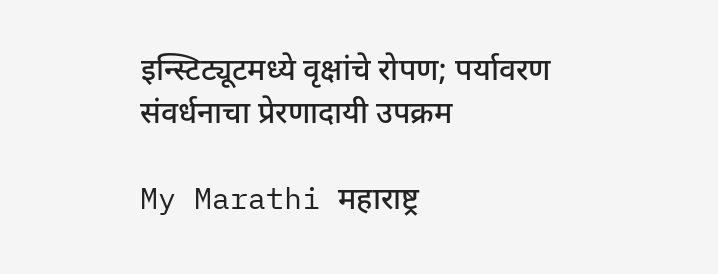इन्स्टिट्यूटमध्ये वृक्षांचे रोपण; पर्यावरण संवर्धनाचा प्रेरणादायी उपक्रम

My Marathi महाराष्ट्र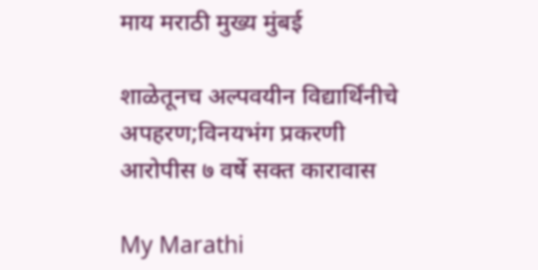माय मराठी मुख्य मुंबई

शाळेतूनच अल्पवयीन विद्यार्थिंनीचे अपहरण;विनयभंग प्रकरणी आरोपीस ७ वर्षे सक्त कारावास

My Marathi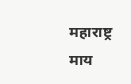महाराष्ट्र माय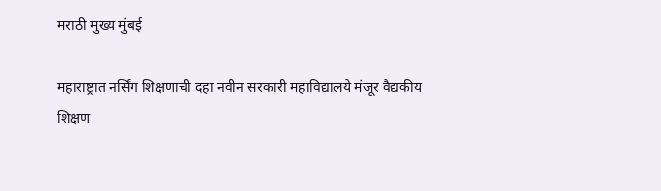मराठी मुख्य मुंबई

महाराष्ट्रात नर्सिंग शिक्षणाची दहा नवीन सरकारी महाविद्यालये मंजूर वैद्यकीय शिक्षण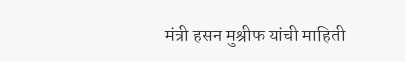मंत्री हसन मुश्रीफ यांची माहिती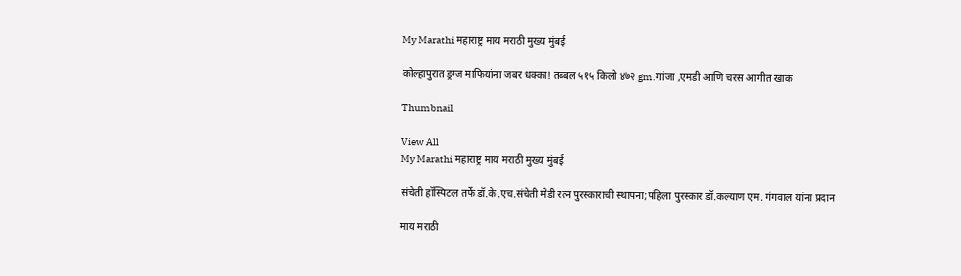My Marathi महाराष्ट्र माय मराठी मुख्य मुंबई

कोल्हापुरात ड्रग्ज माफियांना जबर धक्का! तब्बल ५१५ किलो ४७२ gm.गांजा ,एमडी आणि चरस आगीत खाक

Thumbnail

View All
My Marathi महाराष्ट्र माय मराठी मुख्य मुंबई

संचेती हॉस्पिटल तर्फे डॉ.के.एच.संचेती मेडी रत्न पुरस्काराची स्थापना;पहिला पुरस्कार डॉ.कल्याण एम. गंगवाल यांना प्रदान

माय मराठी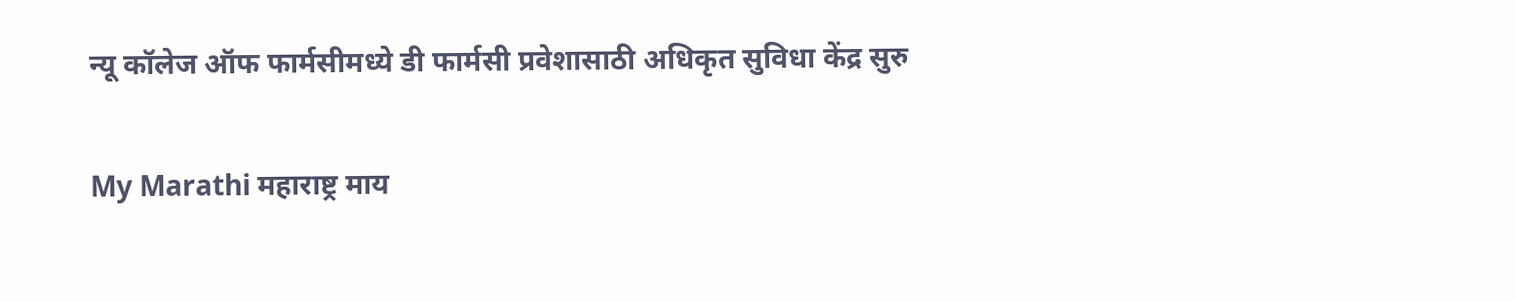न्यू कॉलेज ऑफ फार्मसीमध्ये डी फार्मसी प्रवेशासाठी अधिकृत सुविधा केंद्र सुरु

My Marathi महाराष्ट्र माय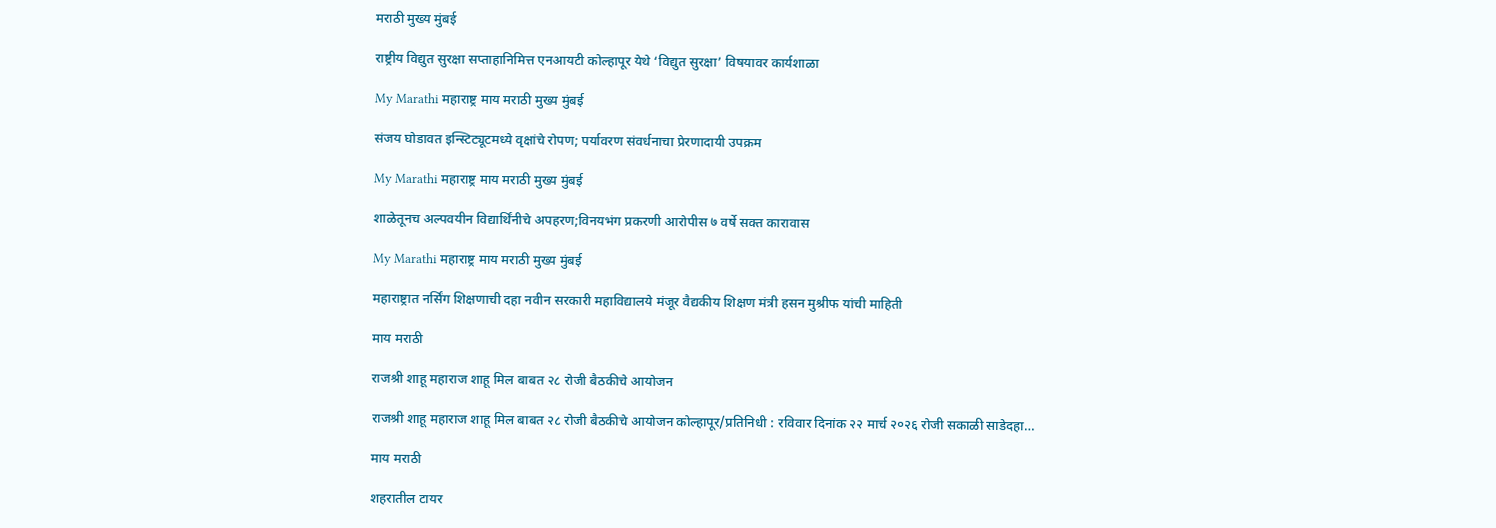मराठी मुख्य मुंबई

राष्ट्रीय विद्युत सुरक्षा सप्ताहानिमित्त एनआयटी कोल्हापूर येथे ‘विद्युत सुरक्षा’ विषयावर कार्यशाळा

My Marathi महाराष्ट्र माय मराठी मुख्य मुंबई

संजय घोडावत इन्स्टिट्यूटमध्ये वृक्षांचे रोपण; पर्यावरण संवर्धनाचा प्रेरणादायी उपक्रम

My Marathi महाराष्ट्र माय मराठी मुख्य मुंबई

शाळेतूनच अल्पवयीन विद्यार्थिंनीचे अपहरण;विनयभंग प्रकरणी आरोपीस ७ वर्षे सक्त कारावास

My Marathi महाराष्ट्र माय मराठी मुख्य मुंबई

महाराष्ट्रात नर्सिंग शिक्षणाची दहा नवीन सरकारी महाविद्यालये मंजूर वैद्यकीय शिक्षण मंत्री हसन मुश्रीफ यांची माहिती

माय मराठी

राजश्री शाहू महाराज शाहू मिल बाबत २८ रोजी बैठकीचे आयोजन

राजश्री शाहू महाराज शाहू मिल बाबत २८ रोजी बैठकीचे आयोजन कोल्हापूर/प्रतिनिधी : रविवार दिनांक २२ मार्च २०२६ रोजी सकाळी साडेदहा…

माय मराठी

शहरातील टायर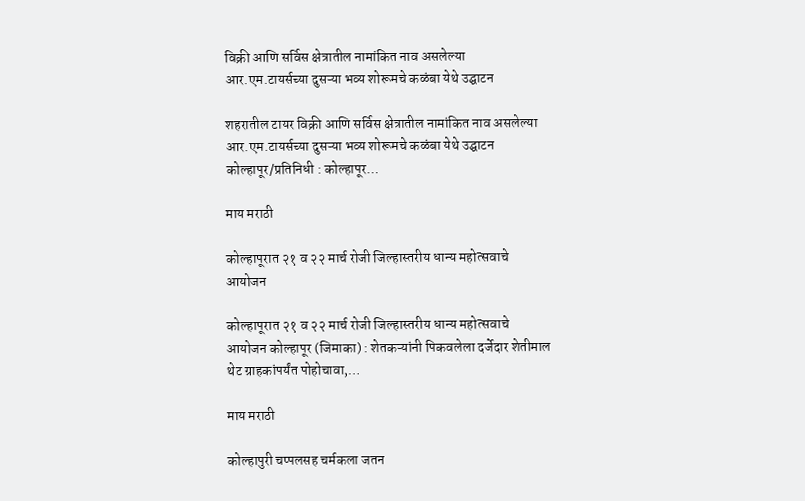विक्री आणि सर्विस क्षेत्रातील नामांकित नाव असलेल्या आर.एम.टायर्सच्या दुसऱ्या भव्य शोरूमचे कळंबा येथे उद्घाटन

शहरातील टायर विक्री आणि सर्विस क्षेत्रातील नामांकित नाव असलेल्या आर.एम.टायर्सच्या दुसऱ्या भव्य शोरूमचे कळंबा येथे उद्घाटन   कोल्हापूर/प्रतिनिधी : कोल्हापूर…

माय मराठी

कोल्हापूरात २१ व २२ मार्च रोजी जिल्हास्तरीय धान्य महोत्सवाचे आयोजन

कोल्हापूरात २१ व २२ मार्च रोजी जिल्हास्तरीय धान्य महोत्सवाचे आयोजन कोल्हापूर (जिमाका) : शेतकऱ्यांनी पिकवलेला दर्जेदार शेतीमाल थेट ग्राहकांपर्यंत पोहोचावा,…

माय मराठी

कोल्हापुरी चप्पलसह चर्मकला जतन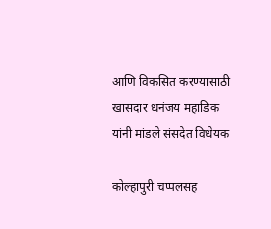आणि विकसित करण्यासाठी खासदार धनंजय महाडिक यांनी मांडले संसदेत विधेयक

कोल्हापुरी चप्पलसह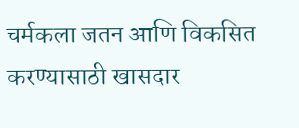चर्मकला जतन आणि विकसित करण्यासाठी खासदार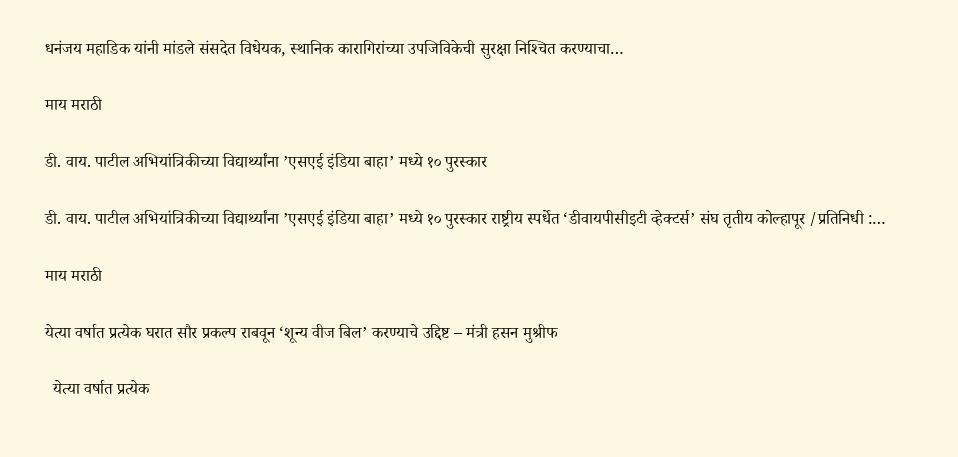धनंजय महाडिक यांनी मांडले संसदेत विधेयक, स्थानिक कारागिरांच्या उपजिविकेची सुरक्षा निश्‍चित करण्याचा…

माय मराठी

डी. वाय. पाटील अभियांत्रिकीच्या विद्यार्थ्यांना ’एसएई इंडिया बाहा’ मध्ये १० पुरस्कार

डी. वाय. पाटील अभियांत्रिकीच्या विद्यार्थ्यांना ’एसएई इंडिया बाहा’ मध्ये १० पुरस्कार राष्ट्रीय स्पर्धेत ‘डीवायपीसीइटी व्हेक्टर्स’ संघ तृतीय कोल्हापूर /प्रतिनिधी :…

माय मराठी

येत्या वर्षात प्रत्येक घरात सौर प्रकल्प राबवून ‘शून्य वीज बिल’ करण्याचे उद्दिष्ट – मंत्री हसन मुश्रीफ

  येत्या वर्षात प्रत्येक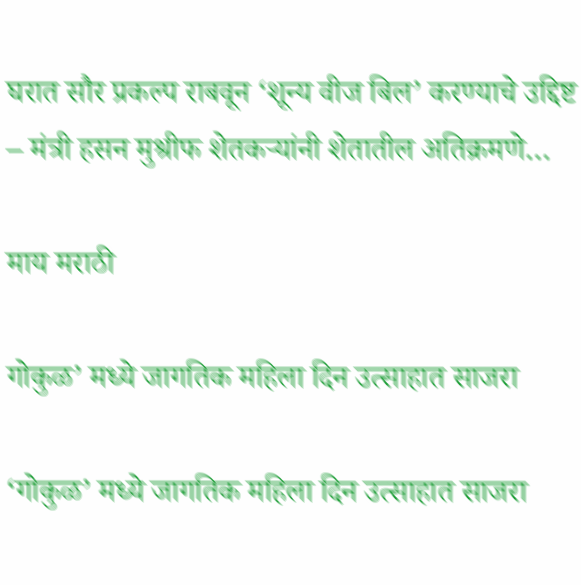घरात सौर प्रकल्प राबवून ‘शून्य वीज बिल’ करण्याचे उद्दिष्ट – मंत्री हसन मुश्रीफ शेतकऱ्यांनी शेतातील अतिक्रमणे…

माय मराठी

गोकुळ’ मध्ये जागतिक महिला दिन उत्साहात साजरा

‘गोकुळ’ मध्ये जागतिक महिला दिन उत्साहात साजरा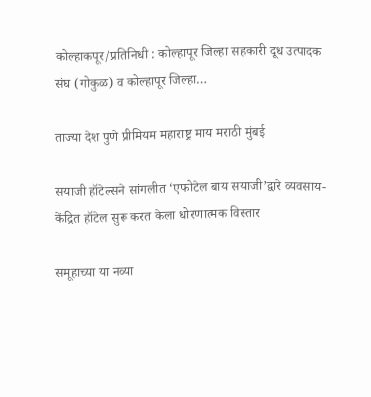कोल्हाकपूर/प्रतिनिधी : कोल्हापूर जिल्हा सहकारी दूध उत्पादक संघ (गोकुळ) व कोल्हापूर जिल्हा…

ताज्या देश पुणे प्रीमियम महाराष्ट्र माय मराठी मुंबई

सयाजी हॉटेल्सने सांगलीत ‘एफोटेल बाय सयाजी’द्वारे व्यवसाय-केंद्रित हॉटेल सुरू करत केला धोरणात्मक विस्तार

समूहाच्या या नव्या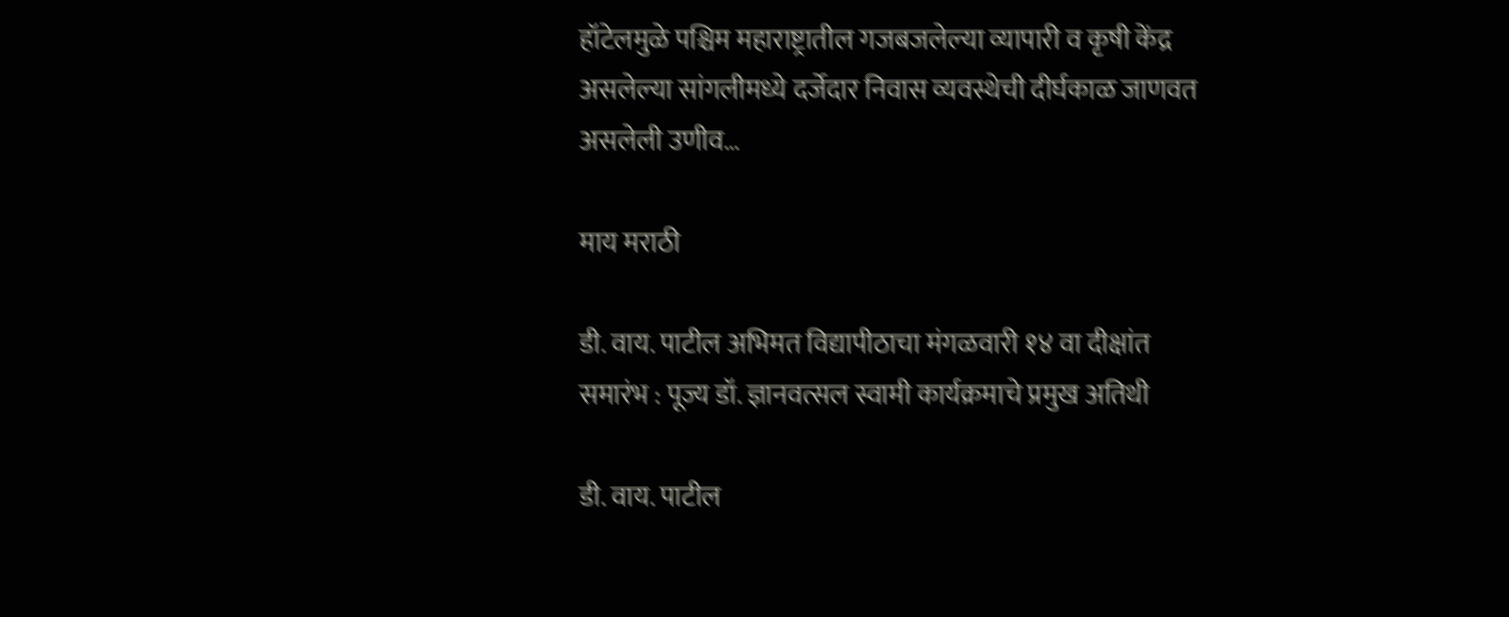हॉटेलमुळे पश्चिम महाराष्ट्रातील गजबजलेल्या व्यापारी व कृषी केंद्र असलेल्या सांगलीमध्ये दर्जेदार निवास व्यवस्थेची दीर्घकाळ जाणवत असलेली उणीव…

माय मराठी

डी. वाय. पाटील अभिमत विद्यापीठाचा मंगळवारी १४ वा दीक्षांत समारंभ : पूज्य डॉ. ज्ञानवत्सल स्वामी कार्यक्रमाचे प्रमुख अतिथी

डी. वाय. पाटील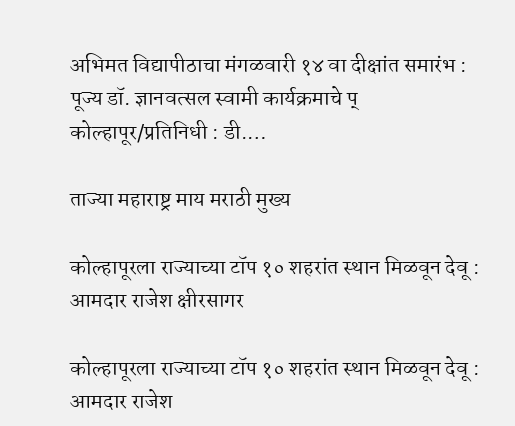अभिमत विद्यापीठाचा मंगळवारी १४ वा दीक्षांत समारंभ : पूज्य डॉ. ज्ञानवत्सल स्वामी कार्यक्रमाचे प् कोल्हापूर/प्रतिनिधी : डी.…

ताज्या महाराष्ट्र माय मराठी मुख्य

कोल्हापूरला राज्याच्या टॉप १० शहरांत स्थान मिळवून देवू : आमदार राजेश क्षीरसागर

कोल्हापूरला राज्याच्या टॉप १० शहरांत स्थान मिळवून देवू : आमदार राजेश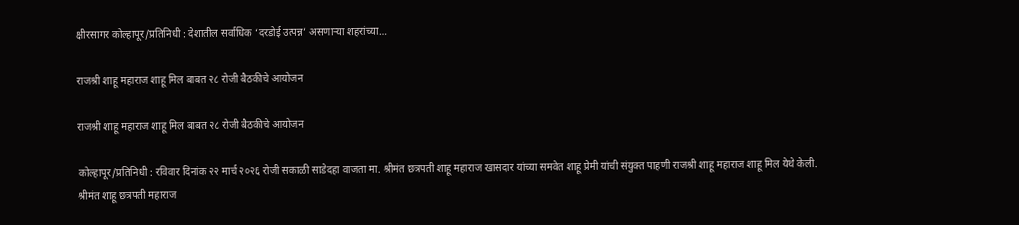क्षीरसागर कोल्हापूर/प्रतिनिधी : देशातील सर्वाधिक ‘दरडोई उत्पन्न’ असणाऱ्या शहरांच्या…

राजश्री शाहू महाराज शाहू मिल बाबत २८ रोजी बैठकीचे आयोजन

राजश्री शाहू महाराज शाहू मिल बाबत २८ रोजी बैठकीचे आयोजन

कोल्हापूर/प्रतिनिधी : रविवार दिनांक २२ मार्च २०२६ रोजी सकाळी साडेदहा वाजता मा. श्रीमंत छत्रपती शाहू महाराज खासदार यांच्या समवेत शाहू प्रेमी यांची संयुक्त पाहणी राजश्री शाहू महाराज शाहू मिल येथे केली.
श्रीमंत शाहू छत्रपती महाराज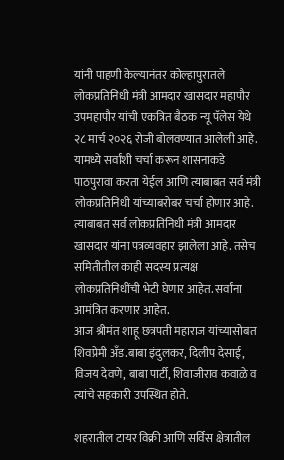यांनी पाहणी केल्यानंतर कोल्हापुरातले लोकप्रतिनिधी मंत्री आमदार खासदार महापौर उपमहापौर यांची एकत्रित बैठक न्यू पॅलेस येथे २८ मार्च २०२६ रोजी बोलवण्यात आलेली आहे. यामध्ये सर्वांशी चर्चा करून शासनाकडे पाठपुरावा करता येईल आणि त्याबाबत सर्व मंत्री लोकप्रतिनिधी यांच्याबरोबर चर्चा होणार आहे. त्याबाबत सर्व लोकप्रतिनिधी मंत्री आमदार खासदार यांना पत्रव्यवहार झालेला आहे. तसेच समितीतील काही सदस्य प्रत्यक्ष लोकप्रतिनिधींची भेटी घेणार आहेत. सर्वांना आमंत्रित करणार आहेत.
आज श्रीमंत शाहू छत्रपती महाराज यांच्यासोबत शिवप्रेमी अँड.बाबा इंदुलकर, दिलीप देसाई, विजय देवणे, बाबा पार्टी, शिवाजीराव कवाळे व त्यांचे सहकारी उपस्थित होते.

शहरातील टायर विक्री आणि सर्विस क्षेत्रातील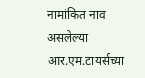नामांकित नाव असलेल्या आर.एम.टायर्सच्या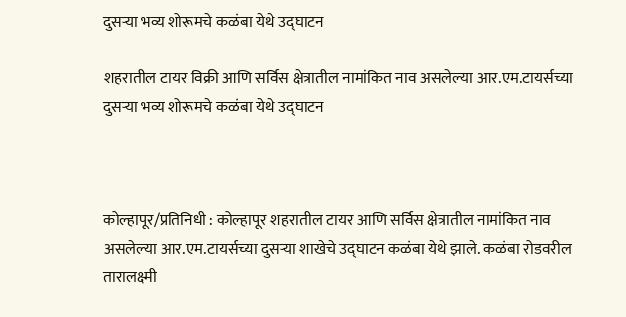दुसऱ्या भव्य शोरूमचे कळंबा येथे उद्घाटन

शहरातील टायर विक्री आणि सर्विस क्षेत्रातील नामांकित नाव असलेल्या आर.एम.टायर्सच्या दुसऱ्या भव्य शोरूमचे कळंबा येथे उद्घाटन



कोल्हापूर/प्रतिनिधी : कोल्हापूर शहरातील टायर आणि सर्विस क्षेत्रातील नामांकित नाव असलेल्या आर.एम.टायर्सच्या दुसऱ्या शाखेचे उद्घाटन कळंबा येथे झाले. कळंबा रोडवरील तारालक्ष्मी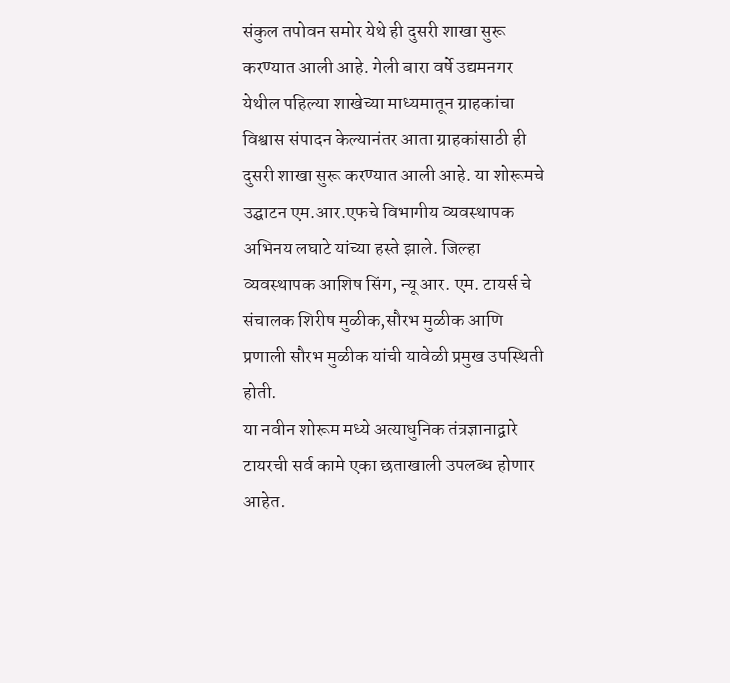संकुल तपोवन समोर येथे ही दुसरी शाखा सुरू करण्यात आली आहे. गेली बारा वर्षे उद्यमनगर येथील पहिल्या शाखेच्या माध्यमातून ग्राहकांचा विश्वास संपादन केल्यानंतर आता ग्राहकांसाठी ही दुसरी शाखा सुरू करण्यात आली आहे. या शोरूमचे उद्घाटन एम.आर.एफचे विभागीय व्यवस्थापक अभिनय लघाटे यांच्या हस्ते झाले. जिल्हा व्यवस्थापक आशिष सिंग, न्यू आर. एम. टायर्स चे संचालक शिरीष मुळीक,सौरभ मुळीक आणि प्रणाली सौरभ मुळीक यांची यावेळी प्रमुख उपस्थिती होती.
या नवीन शोरूम मध्ये अत्याधुनिक तंत्रज्ञानाद्वारे टायरची सर्व कामे एका छताखाली उपलब्ध होणार आहेत.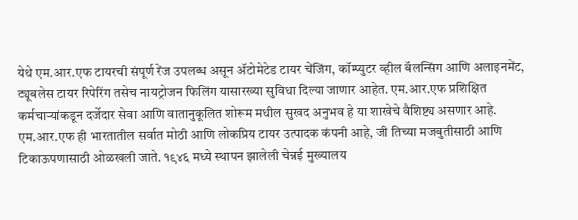येथे एम.आर.एफ टायरची संपूर्ण रेंज उपलब्ध असून ॲटोमेटेड टायर चेंजिंग, कॉम्प्युटर व्हील बॅलन्सिंग आणि अलाइनमेंट, ट्यूबलेस टायर रिपेरिंग तसेच नायट्रोजन फिलिंग यासारख्या सुविधा दिल्या जाणार आहेत. एम.आर.एफ प्रशिक्षित कर्मचाऱ्यांकडून दर्जेदार सेवा आणि वातानुकूलित शोरूम मधील सुखद अनुभव हे या शाखेचे वैशिष्ट्य असणार आहे.
एम.आर.एफ ही भारतातील सर्वात मोठी आणि लोकप्रिय टायर उत्पादक कंपनी आहे, जी तिच्या मजबुतीसाठी आणि टिकाऊपणासाठी ओळखली जाते. १९४६ मध्ये स्थापन झालेली चेन्नई मुख्यालय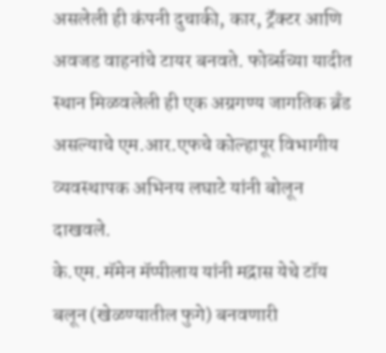असलेली ही कंपनी दुचाकी, कार, ट्रॅक्टर आणि अवजड वाहनांचे टायर बनवते. फोर्ब्सच्या यादीत स्थान मिळवलेली ही एक अग्रगण्य जागतिक ब्रँड असल्याचे एम.आर.एफचे कोल्हापूर विभागीय व्यवस्थापक अभिनय लघाटे यांनी बोलून दाखवले.
के.एम. मॅमेन मॅप्पीलाय यांनी मद्रास येथे टॉय बलून (खेळण्यातील फुगे) बनवणारी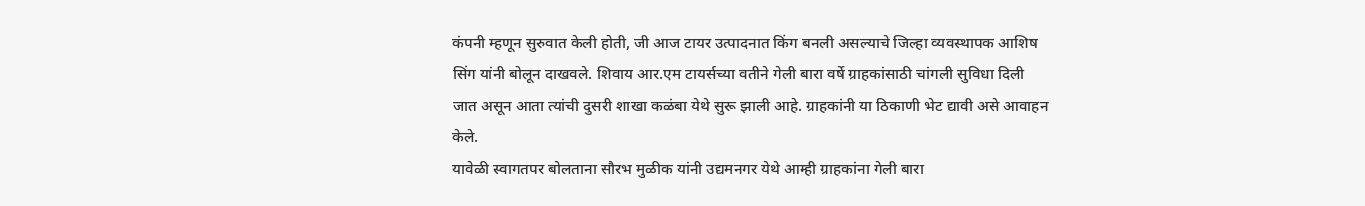कंपनी म्हणून सुरुवात केली होती, जी आज टायर उत्पादनात किंग बनली असल्याचे जिल्हा व्यवस्थापक आशिष सिंग यांनी बोलून दाखवले. शिवाय आर.एम टायर्सच्या वतीने गेली बारा वर्षे ग्राहकांसाठी चांगली सुविधा दिली जात असून आता त्यांची दुसरी शाखा कळंबा येथे सुरू झाली आहे. ग्राहकांनी या ठिकाणी भेट द्यावी असे आवाहन केले.
यावेळी स्वागतपर बोलताना सौरभ मुळीक यांनी उद्यमनगर येथे आम्ही ग्राहकांना गेली बारा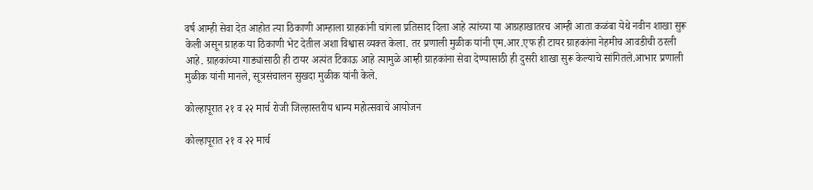वर्ष आम्ही सेवा देत आहोत त्या ठिकाणी आम्हाला ग्राहकांनी चांगला प्रतिसाद दिला आहे त्यांच्या या आग्रहाखातरच आम्ही आता कळंबा येथे नवीन शाखा सुरू केली असून ग्राहक या ठिकाणी भेट देतील अशा विश्वास व्यक्त केला. तर प्रणाली मुळीक यांनी एम.आर.एफ ही टायर ग्राहकांना नेहमीच आवडीची ठरली आहे. ग्राहकांच्या गाड्यांसाठी ही टायर अत्यंत टिकाऊ आहे त्यामुळे आम्ही ग्राहकांना सेवा देण्यासाठी ही दुसरी शाखा सुरू केल्याचे सांगितले.आभार प्रणाली मुळीक यांनी मानले, सूत्रसंचालन सुखदा मुळीक यांनी केले.

कोल्हापूरात २१ व २२ मार्च रोजी जिल्हास्तरीय धान्य महोत्सवाचे आयोजन

कोल्हापूरात २१ व २२ मार्च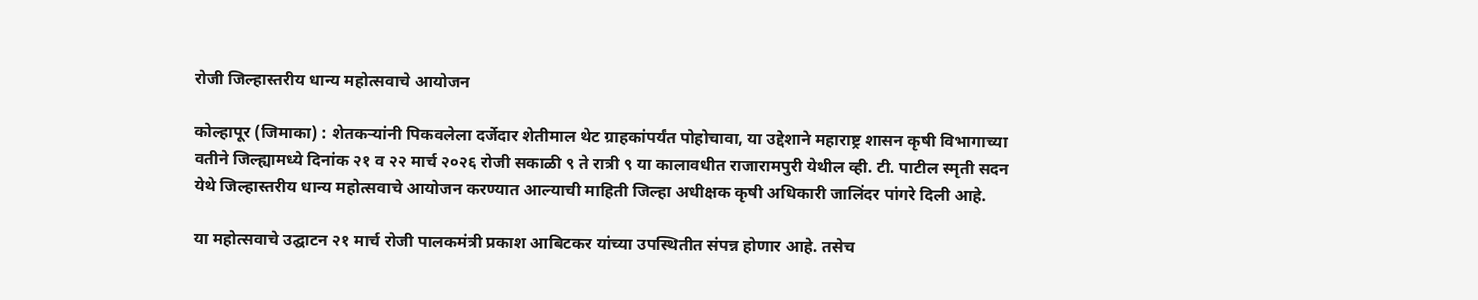रोजी जिल्हास्तरीय धान्य महोत्सवाचे आयोजन

कोल्हापूर (जिमाका) : शेतकऱ्यांनी पिकवलेला दर्जेदार शेतीमाल थेट ग्राहकांपर्यंत पोहोचावा, या उद्देशाने महाराष्ट्र शासन कृषी विभागाच्या वतीने जिल्ह्यामध्ये दिनांक २१ व २२ मार्च २०२६ रोजी सकाळी ९ ते रात्री ९ या कालावधीत राजारामपुरी येथील व्ही. टी. पाटील स्मृती सदन येथे जिल्हास्तरीय धान्य महोत्सवाचे आयोजन करण्यात आल्याची माहिती जिल्हा अधीक्षक कृषी अधिकारी जालिंदर पांगरे दिली आहे.

या महोत्सवाचे उद्घाटन २१ मार्च रोजी पालकमंत्री प्रकाश आबिटकर यांच्या उपस्थितीत संपन्न होणार आहे. तसेच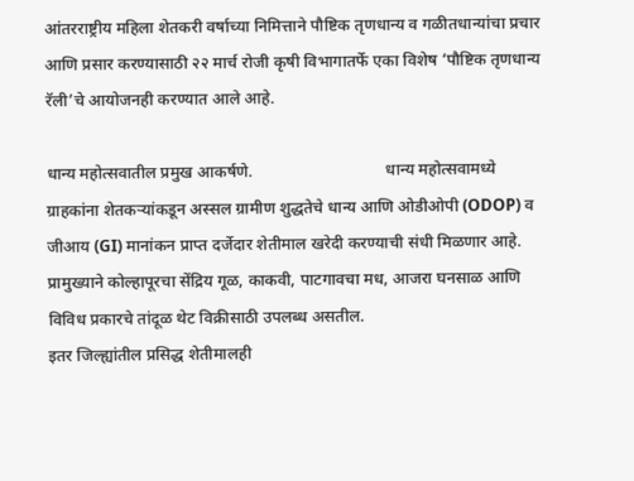आंतरराष्ट्रीय महिला शेतकरी वर्षाच्या निमित्ताने पौष्टिक तृणधान्य व गळीतधान्यांचा प्रचार आणि प्रसार करण्यासाठी २२ मार्च रोजी कृषी विभागातर्फे एका विशेष ‘पौष्टिक तृणधान्य रॅली’चे आयोजनही करण्यात आले आहे.

धान्य महोत्सवातील प्रमुख आकर्षणे.                                धान्य महोत्सवामध्ये ग्राहकांना शेतकऱ्यांकडून अस्सल ग्रामीण शुद्धतेचे धान्य आणि ओडीओपी (ODOP) व जीआय (GI) मानांकन प्राप्त दर्जेदार शेतीमाल खरेदी करण्याची संधी मिळणार आहे. प्रामुख्याने कोल्हापूरचा सेंद्रिय गूळ, काकवी, पाटगावचा मध, आजरा घनसाळ आणि विविध प्रकारचे तांदूळ थेट विक्रीसाठी उपलब्ध असतील.
इतर जिल्ह्यांतील प्रसिद्ध शेतीमालही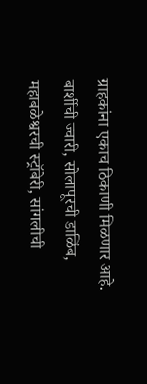ग्राहकांना एकाच ठिकाणी मिळणार आहे. बार्शीची ज्वारी, सोलापूरची डाळिंब, महाबळेश्वरची स्ट्रॉबेरी, सांगलीची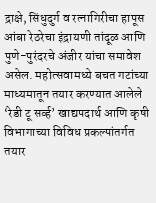द्राक्षे, सिंधुदुर्ग व रत्नागिरीचा हापूस आंबा रेठरेचा इंद्रायणी तांदूळ आणि पुणे-पुरंदरचे अंजीर यांचा समावेश असेल. महोत्सवामध्ये बचत गटांच्या माध्यमातून तयार करण्यात आलेले ‘रेडी टू सर्व्ह’ खाद्यपदार्थ आणि कृषी विभागाच्या विविध प्रकल्पांतर्गत तयार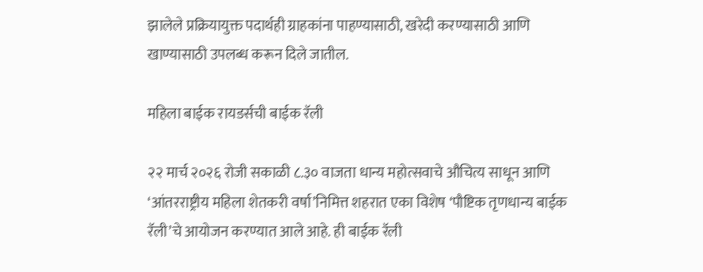झालेले प्रक्रियायुक्त पदार्थही ग्राहकांना पाहण्यासाठी, खरेदी करण्यासाठी आणि खाण्यासाठी उपलब्ध करून दिले जातील.

महिला बाईक रायडर्सची बाईक रॅली

२२ मार्च २०२६ रोजी सकाळी ८.३० वाजता धान्य महोत्सवाचे औचित्य साधून आणि ‘आंतरराष्ट्रीय महिला शेतकरी वर्षा’निमित्त शहरात एका विशेष ‘पौष्टिक तृणधान्य बाईक रॅली’चे आयोजन करण्यात आले आहे. ही बाईक रॅली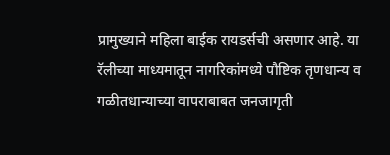प्रामुख्याने महिला बाईक रायडर्सची असणार आहे. या रॅलीच्या माध्यमातून नागरिकांमध्ये पौष्टिक तृणधान्य व गळीतधान्याच्या वापराबाबत जनजागृती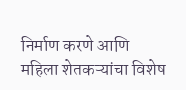निर्माण करणे आणि महिला शेतकऱ्यांचा विशेष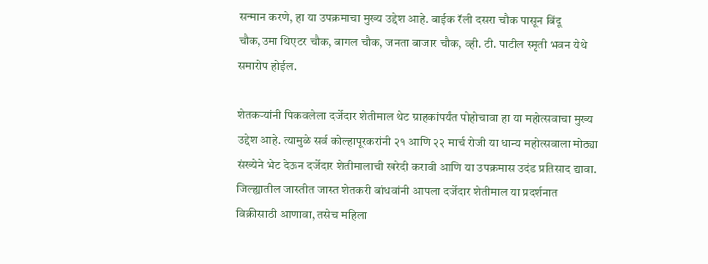सन्मान करणे, हा या उपक्रमाचा मुख्य उद्देश आहे. बाईक रॅली दसरा चौक पासून बिंदू चौक,उमा थिएटर चौक, बागल चौक, जनता बाजार चौक, व्ही. टी. पाटील स्मृती भवन येथे समारोप होईल.

शेतकऱ्यांनी पिकवलेला दर्जेदार शेतीमाल थेट ग्राहकांपर्यंत पोहोचावा हा या महोत्सवाचा मुख्य उद्देश आहे. त्यामुळे सर्व कोल्हापूरकरांनी २१ आणि २२ मार्च रोजी या धान्य महोत्सवाला मोठ्या संख्येने भेट देऊन दर्जेदार शेतीमालाची खरेदी करावी आणि या उपक्रमास उदंड प्रतिसाद द्यावा. जिल्ह्यातील जास्तीत जास्त शेतकरी बांधवांनी आपला दर्जेदार शेतीमाल या प्रदर्शनात विक्रीसाठी आणावा, तसेच महिला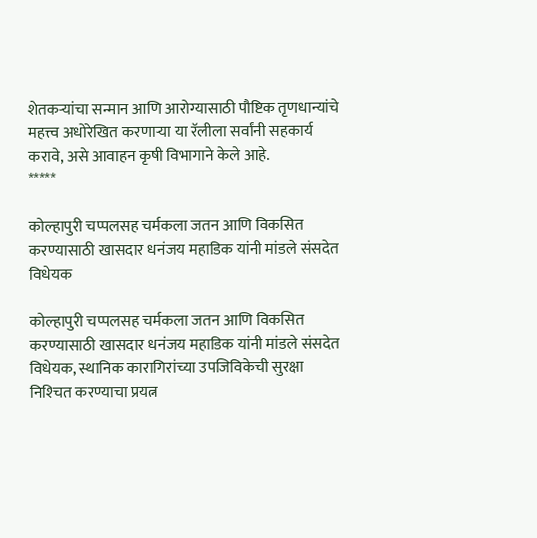शेतकऱ्यांचा सन्मान आणि आरोग्यासाठी पौष्टिक तृणधान्यांचे महत्त्व अधोरेखित करणाऱ्या या रॅलीला सर्वांनी सहकार्य करावे, असे आवाहन कृषी विभागाने केले आहे.
*****

कोल्हापुरी चप्पलसह चर्मकला जतन आणि विकसित करण्यासाठी खासदार धनंजय महाडिक यांनी मांडले संसदेत विधेयक

कोल्हापुरी चप्पलसह चर्मकला जतन आणि विकसित करण्यासाठी खासदार धनंजय महाडिक यांनी मांडले संसदेत विधेयक, स्थानिक कारागिरांच्या उपजिविकेची सुरक्षा निश्‍चित करण्याचा प्रयत्न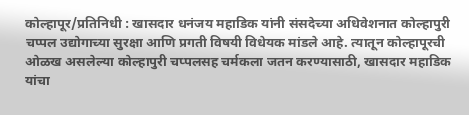कोल्हापूर/प्रतिनिधी : खासदार धनंजय महाडिक यांनी संसदेच्या अधिवेशनात कोल्हापुरी चप्पल उद्योगाच्या सुरक्षा आणि प्रगती विषयी विधेयक मांडले आहे. त्यातून कोल्हापूरची ओळख असलेल्या कोल्हापुरी चप्पलसह चर्मकला जतन करण्यासाठी, खासदार महाडिक यांचा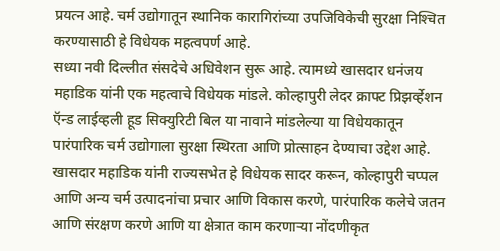प्रयत्न आहे. चर्म उद्योगातून स्थानिक कारागिरांच्या उपजिविकेची सुरक्षा निश्‍चित करण्यासाठी हे विधेयक महत्वपर्ण आहे.
सध्या नवी दिल्लीत संसदेचे अधिवेशन सुरू आहे. त्यामध्ये खासदार धनंजय महाडिक यांनी एक महत्वाचे विधेयक मांडले. कोल्हापुरी लेदर क्राफ्ट प्रिझर्व्हेशन ऍन्ड लाईव्हली हूड सिक्युरिटी बिल या नावाने मांडलेल्या या विधेयकातून पारंपारिक चर्म उद्योगाला सुरक्षा स्थिरता आणि प्रोत्साहन देण्याचा उद्देश आहे. खासदार महाडिक यांनी राज्यसभेत हे विधेयक सादर करून, कोल्हापुरी चप्पल आणि अन्य चर्म उत्पादनांचा प्रचार आणि विकास करणे, पारंपारिक कलेचे जतन आणि संरक्षण करणे आणि या क्षेत्रात काम करणार्‍या नोंदणीकृत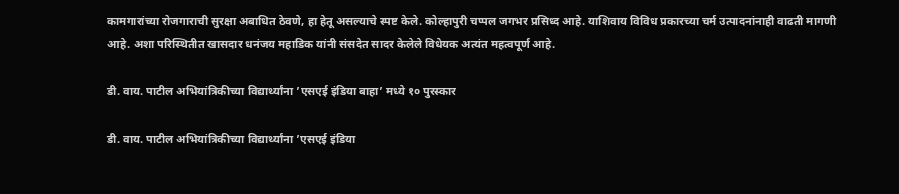कामगारांच्या रोजगाराची सुरक्षा अबाधित ठेवणे, हा हेतू असल्याचे स्पष्ट केले. कोल्हापुरी चप्पल जगभर प्रसिध्द आहे. याशिवाय विविध प्रकारच्या चर्म उत्पादनांनाही वाढती मागणी आहे. अशा परिस्थितीत खासदार धनंजय महाडिक यांनी संसदेत सादर केलेले विधेयक अत्यंत महत्वपूर्ण आहे.

डी. वाय. पाटील अभियांत्रिकीच्या विद्यार्थ्यांना ’एसएई इंडिया बाहा’ मध्ये १० पुरस्कार

डी. वाय. पाटील अभियांत्रिकीच्या विद्यार्थ्यांना ’एसएई इंडिया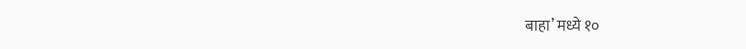बाहा’ मध्ये १०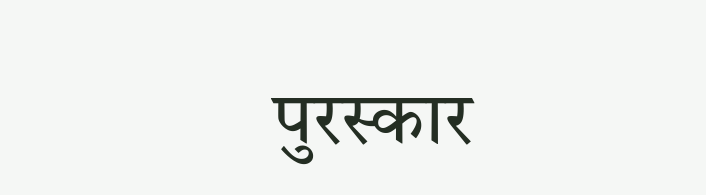पुरस्कार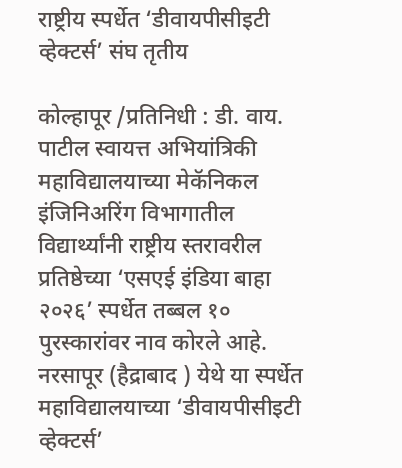राष्ट्रीय स्पर्धेत ‘डीवायपीसीइटी व्हेक्टर्स’ संघ तृतीय

कोल्हापूर /प्रतिनिधी : डी. वाय. पाटील स्वायत्त अभियांत्रिकी महाविद्यालयाच्या मेकॅनिकल इंजिनिअरिंग विभागातील विद्यार्थ्यांनी राष्ट्रीय स्तरावरील प्रतिष्ठेच्या ‘एसएई इंडिया बाहा २०२६’ स्पर्धेत तब्बल १० पुरस्कारांवर नाव कोरले आहे. नरसापूर (हैद्राबाद ) येथे या स्पर्धेत महाविद्यालयाच्या ‘डीवायपीसीइटी व्हेक्टर्स’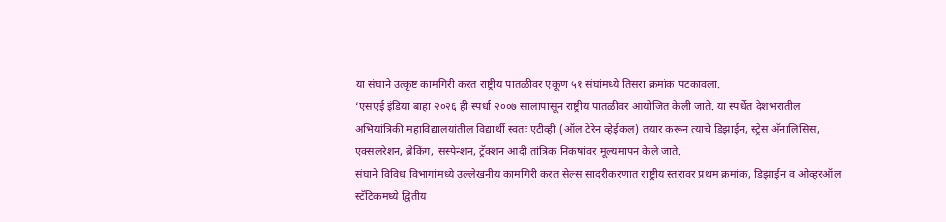या संघाने उत्कृष्ट कामगिरी करत राष्ट्रीय पातळीवर एकूण ५१ संघांमध्ये तिसरा क्रमांक पटकावला.
‘एसएई इंडिया बाहा २०२६ ही स्पर्धा २००७ सालापासून राष्ट्रीय पातळीवर आयोजित केली जाते. या स्पर्धेत देशभरातील अभियांत्रिकी महाविद्यालयांतील विद्यार्थी स्वतः एटीव्ही (ऑल टेरेन व्हेईकल) तयार करून त्याचे डिझाईन, स्ट्रेस अ‍ॅनालिसिस, एक्सलरेशन, ब्रेकिंग, सस्पेन्शन, ट्रॅक्शन आदी तांत्रिक निकषांवर मूल्यमापन केले जाते.
संघाने विविध विभागांमध्ये उल्लेखनीय कामगिरी करत सेल्स सादरीकरणात राष्ट्रीय स्तरावर प्रथम क्रमांक, डिझाईन व ओव्हरऑल स्टॅटिकमध्ये द्वितीय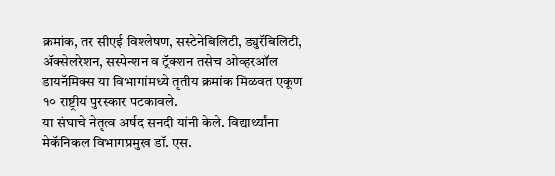क्रमांक, तर सीएई विश्लेषण, सस्टेनेबिलिटी, ड्युरॅबिलिटी, अ‍ॅक्सेलरेशन, सस्पेन्शन व ट्रॅक्शन तसेच ओव्हरऑल डायनॅमिक्स या विभागांमध्ये तृतीय क्रमांक मिळवत एकूण १० राष्ट्रीय पुरस्कार पटकावले.
या संघाचे नेतृत्व अर्षद सनदी यांनी केले. विद्यार्थ्यांना मेकॅनिकल विभागप्रमुख डॉ. एस.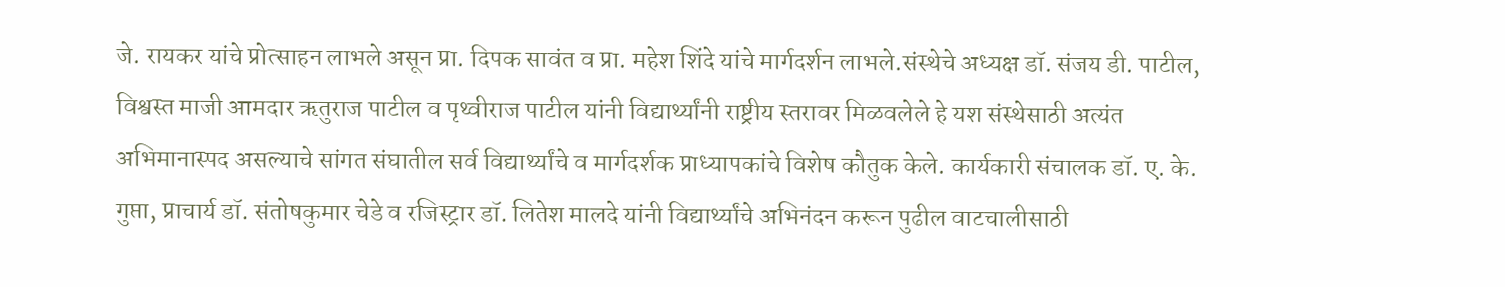जे. रायकर यांचे प्रोत्साहन लाभले असून प्रा. दिपक सावंत व प्रा. महेश शिंदे यांचे मार्गदर्शन लाभले.संस्थेचे अध्यक्ष डॉ. संजय डी. पाटील, विश्वस्त माजी आमदार ऋतुराज पाटील व पृथ्वीराज पाटील यांनी विद्यार्थ्यांनी राष्ट्रीय स्तरावर मिळवलेले हे यश संस्थेसाठी अत्यंत अभिमानास्पद असल्याचे सांगत संघातील सर्व विद्यार्थ्यांचे व मार्गदर्शक प्राध्यापकांचे विशेष कौतुक केले. कार्यकारी संचालक डॉ. ए. के. गुप्ता, प्राचार्य डॉ. संतोषकुमार चेडे व रजिस्ट्रार डॉ. लितेश मालदे यांनी विद्यार्थ्यांचे अभिनंदन करून पुढील वाटचालीसाठी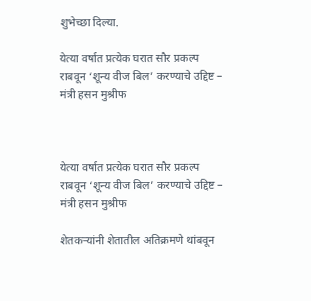शुभेच्छा दिल्या.

येत्या वर्षात प्रत्येक घरात सौर प्रकल्प राबवून ‘शून्य वीज बिल’ करण्याचे उद्दिष्ट – मंत्री हसन मुश्रीफ



येत्या वर्षात प्रत्येक घरात सौर प्रकल्प राबवून ‘शून्य वीज बिल’ करण्याचे उद्दिष्ट – मंत्री हसन मुश्रीफ

शेतकऱ्यांनी शेतातील अतिक्रमणे थांबवून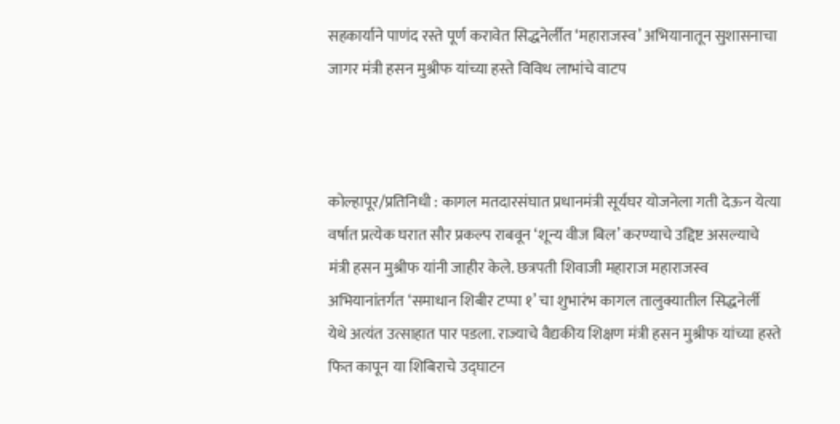सहकार्याने पाणंद रस्ते पूर्ण करावेत सिद्धनेर्लीत ‘महाराजस्व’ अभियानातून सुशासनाचा जागर मंत्री हसन मुश्रीफ यांच्या हस्ते विविध लाभांचे वाटप



कोल्हापूर/प्रतिनिधी : कागल मतदारसंघात प्रधानमंत्री सूर्यघर योजनेला गती देऊन येत्या वर्षात प्रत्येक घरात सौर प्रकल्प राबवून ‘शून्य वीज बिल’ करण्याचे उद्दिष्ट असल्याचे मंत्री हसन मुश्रीफ यांनी जाहीर केले. छत्रपती शिवाजी महाराज महाराजस्व अभियानांतर्गत ‘समाधान शिबीर टप्पा १’ चा शुभारंभ कागल तालुक्यातील सिद्धनेर्ली येथे अत्यंत उत्साहात पार पडला. राज्याचे वैद्यकीय शिक्षण मंत्री हसन मुश्रीफ यांच्या हस्ते फित कापून या शिबिराचे उद्घाटन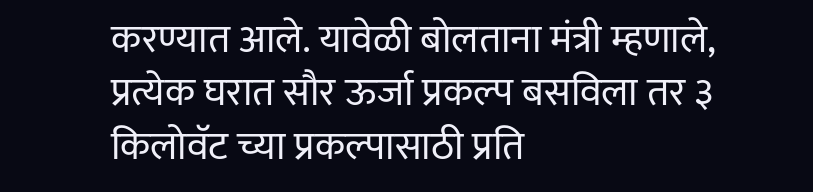करण्यात आले. यावेळी बोलताना मंत्री म्हणाले, प्रत्येक घरात सौर ऊर्जा प्रकल्प बसविला तर ३ किलोवॅट च्या प्रकल्पासाठी प्रति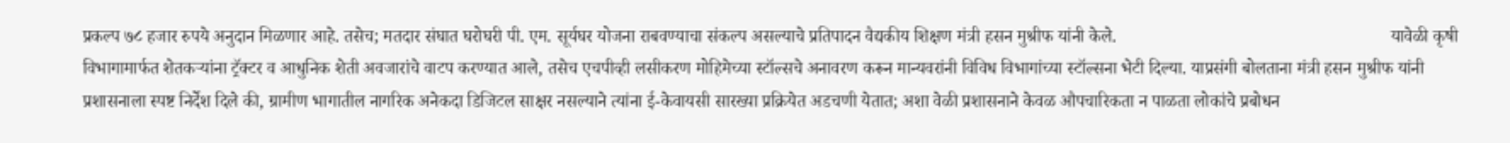प्रकल्प ७८ हजार रुपये अनुदान मिळणार आहे. तसेच; मतदार संघात घरोघरी पी. एम. सूर्यघर योजना राबवण्याचा संकल्प असल्याचे प्रतिपादन वैद्यकीय शिक्षण मंत्री हसन मुश्रीफ यांनी केले.                                                              यावेळी कृषी विभागामार्फत शेतकऱ्यांना ट्रॅक्टर व आधुनिक शेती अवजारांचे वाटप करण्यात आले, तसेच एचपीव्ही लसीकरण मोहिमेच्या स्टॉल्सचे अनावरण करून मान्यवरांनी विविध विभागांच्या स्टॉल्सना भेटी दिल्या. याप्रसंगी बोलताना मंत्री हसन मुश्रीफ यांनी प्रशासनाला स्पष्ट निर्देश दिले की, ग्रामीण भागातील नागरिक अनेकदा डिजिटल साक्षर नसल्याने त्यांना ई-केवायसी सारख्या प्रक्रियेत अडचणी येतात; अशा वेळी प्रशासनाने केवळ औपचारिकता न पाळता लोकांचे प्रबोधन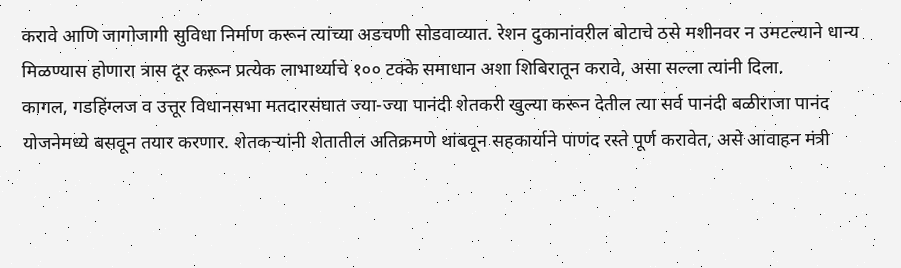करावे आणि जागोजागी सुविधा निर्माण करून त्यांच्या अडचणी सोडवाव्यात. रेशन दुकानांवरील बोटाचे ठसे मशीनवर न उमटल्याने धान्य मिळण्यास होणारा त्रास दूर करून प्रत्येक लाभार्थ्याचे १०० टक्के समाधान अशा शिबिरातून करावे, असा सल्ला त्यांनी दिला.            कागल, गडहिंग्लज व उत्तूर विधानसभा मतदारसंघात ज्या-ज्या पानंदी शेतकरी खुल्या करून देतील त्या सर्व पानंदी बळीराजा पानंद योजनेमध्ये बसवून तयार करणार. शेतकऱ्यांनी शेतातील अतिक्रमणे थांबवून सहकार्याने पाणंद रस्ते पूर्ण करावेत, असे आवाहन मंत्री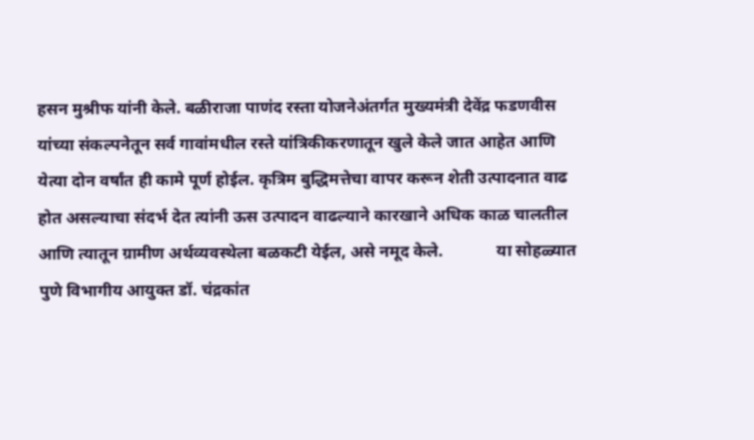हसन मुश्रीफ यांनी केले. बळीराजा पाणंद रस्ता योजनेअंतर्गत मुख्यमंत्री देवेंद्र फडणवीस यांच्या संकल्पनेतून सर्व गावांमधील रस्ते यांत्रिकीकरणातून खुले केले जात आहेत आणि येत्या दोन वर्षांत ही कामे पूर्ण होईल. कृत्रिम बुद्धिमत्तेचा वापर करून शेती उत्पादनात वाढ होत असल्याचा संदर्भ देत त्यांनी ऊस उत्पादन वाढल्याने कारखाने अधिक काळ चालतील आणि त्यातून ग्रामीण अर्थव्यवस्थेला बळकटी येईल, असे नमूद केले.             या सोहळ्यात पुणे विभागीय आयुक्त डॉ. चंद्रकांत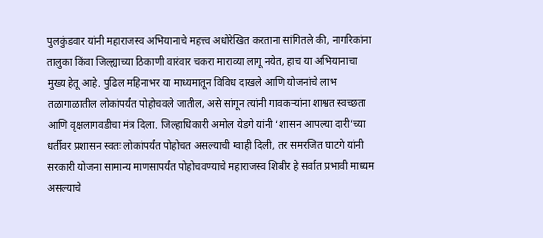पुलकुंडवार यांनी महाराजस्व अभियानाचे महत्त्व अधोरेखित करताना सांगितले की, नागरिकांना तालुका किंवा जिल्ह्याच्या ठिकाणी वारंवार चकरा माराव्या लागू नयेत, हाच या अभियानाचा मुख्य हेतू आहे. पुढिल महिनाभर या माध्यमातून विविध दाखले आणि योजनांचे लाभ तळागाळातील लोकांपर्यंत पोहोचवले जातील, असे सांगून त्यांनी गावकऱ्यांना शाश्वत स्वच्छता आणि वृक्षलागवडीचा मंत्र दिला. जिल्हाधिकारी अमोल येडगे यांनी ‘शासन आपल्या दारी’च्या धर्तीवर प्रशासन स्वतः लोकांपर्यंत पोहोचत असल्याची ग्वाही दिली, तर समरजित घाटगे यांनी सरकारी योजना सामान्य माणसापर्यंत पोहोचवण्याचे महाराजस्व शिबीर हे सर्वात प्रभावी माध्यम असल्याचे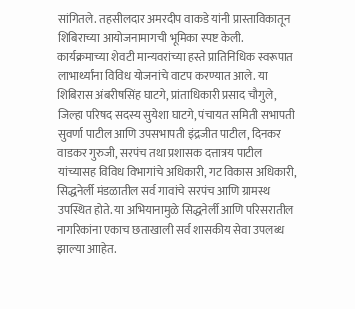सांगितले. तहसीलदार अमरदीप वाकडे यांनी प्रास्ताविकातून शिबिराच्या आयोजनामागची भूमिका स्पष्ट केली.          कार्यक्रमाच्या शेवटी मान्यवरांच्या हस्ते प्रातिनिधिक स्वरूपात लाभार्थ्यांना विविध योजनांचे वाटप करण्यात आले. या शिबिरास अंबरीषसिंह घाटगे, प्रांताधिकारी प्रसाद चौगुले, जिल्हा परिषद सदस्य सुयेशा घाटगे, पंचायत समिती सभापती सुवर्णा पाटील आणि उपसभापती इंद्रजीत पाटील, दिनकर वाडकर गुरुजी, सरपंच तथा प्रशासक दत्तात्रय पाटील यांच्यासह विविध विभागांचे अधिकारी, गट विकास अधिकारी, सिद्धनेर्ली मंडळातील सर्व गावांचे सरपंच आणि ग्रामस्थ उपस्थित होते. या अभियानामुळे सिद्धनेर्ली आणि परिसरातील नागरिकांना एकाच छताखाली सर्व शासकीय सेवा उपलब्ध झाल्या आाहेत.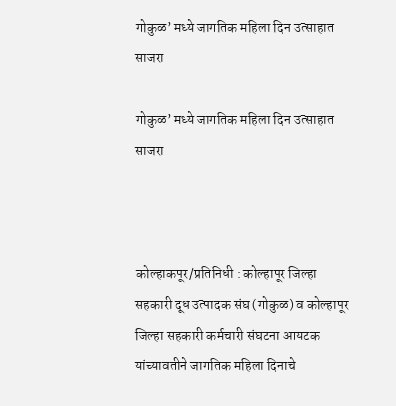गोकुळ’ मध्ये जागतिक महिला दिन उत्साहात साजरा

गोकुळ’ मध्ये जागतिक महिला दिन उत्साहात साजरा



कोल्हाकपूर/प्रतिनिधी : कोल्हापूर जिल्हा सहकारी दूध उत्पादक संघ (गोकुळ) व कोल्हापूर जिल्हा सहकारी कर्मचारी संघटना आयटक यांच्यावतीने जागतिक महिला दिनाचे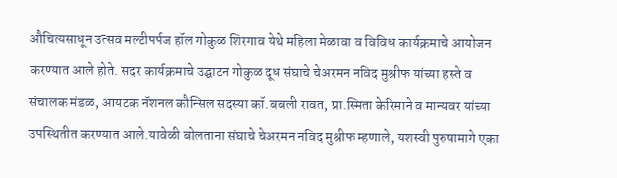औचित्यसाधून उत्सव मल्टीपर्पज हॉल गोकुळ शिरगाव येथे महिला मेळावा व विविध कार्यक्रमाचे आयोजन करण्यात आले होते. सदर कार्यक्रमाचे उद्घाटन गोकुळ दूध संघाचे चेअरमन नविद मुश्रीफ यांच्या हस्ते व संचालक मंडळ, आयटक नॅशनल कौन्सिल सदस्या कॉ.बबली रावत, प्रा.स्मिता केरिमाने व मान्यवर यांच्या उपस्थितीत करण्यात आले.यावेळी बोलताना संघाचे चेअरमन नविद मुश्रीफ म्हणाले, यशस्वी पुरुषामागे एका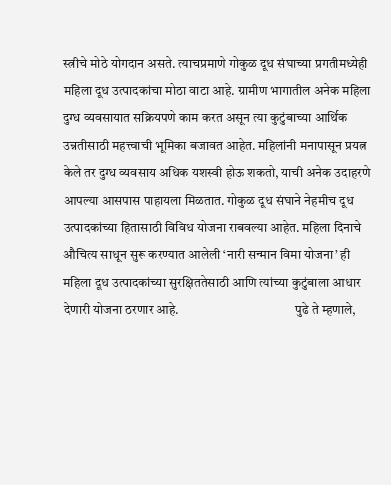स्त्रीचे मोठे योगदान असते. त्याचप्रमाणे गोकुळ दूध संघाच्या प्रगतीमध्येही महिला दूध उत्पादकांचा मोठा वाटा आहे. ग्रामीण भागातील अनेक महिला दुग्ध व्यवसायात सक्रियपणे काम करत असून त्या कुटुंबाच्या आर्थिक उन्नतीसाठी महत्त्वाची भूमिका बजावत आहेत. महिलांनी मनापासून प्रयत्न केले तर दुग्ध व्यवसाय अधिक यशस्वी होऊ शकतो, याची अनेक उदाहरणे आपल्या आसपास पाहायला मिळतात. गोकुळ दूध संघाने नेहमीच दूध उत्पादकांच्या हितासाठी विविध योजना राबवल्या आहेत. महिला दिनाचे औचित्य साधून सुरू करण्यात आलेली ‘नारी सन्मान विमा योजना’ ही महिला दूध उत्पादकांच्या सुरक्षिततेसाठी आणि त्यांच्या कुटुंबाला आधार देणारी योजना ठरणार आहे.                                            पुढे ते म्हणाले,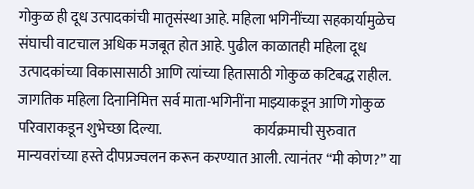गोकुळ ही दूध उत्पादकांची मातृसंस्था आहे. महिला भगिनींच्या सहकार्यामुळेच संघाची वाटचाल अधिक मजबूत होत आहे. पुढील काळातही महिला दूध उत्पादकांच्या विकासासाठी आणि त्यांच्या हितासाठी गोकुळ कटिबद्ध राहील. जागतिक महिला दिनानिमित्त सर्व माता-भगिनींना माझ्याकडून आणि गोकुळ परिवाराकडून शुभेच्छा दिल्या.                                कार्यक्रमाची सुरुवात मान्यवरांच्या हस्ते दीपप्रज्वलन करून करण्यात आली. त्यानंतर “मी कोण?” या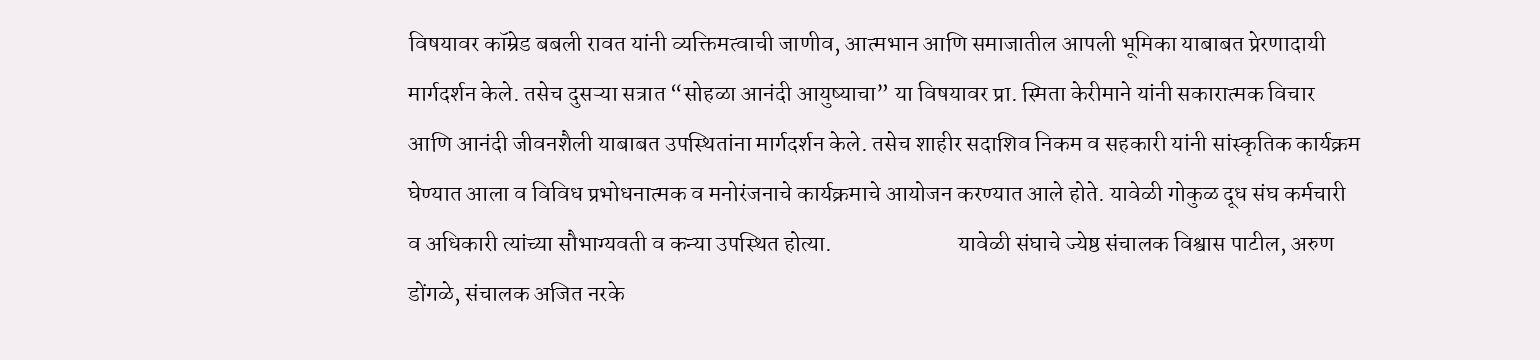विषयावर कॉम्रेड बबली रावत यांनी व्यक्तिमत्वाची जाणीव, आत्मभान आणि समाजातील आपली भूमिका याबाबत प्रेरणादायी मार्गदर्शन केले. तसेच दुसऱ्या सत्रात “सोहळा आनंदी आयुष्याचा” या विषयावर प्रा. स्मिता केरीमाने यांनी सकारात्मक विचार आणि आनंदी जीवनशैली याबाबत उपस्थितांना मार्गदर्शन केले. तसेच शाहीर सदाशिव निकम व सहकारी यांनी सांस्कृतिक कार्यक्रम घेण्यात आला व विविध प्रभोधनात्मक व मनोरंजनाचे कार्यक्रमाचे आयोजन करण्यात आले होते. यावेळी गोकुळ दूध संघ कर्मचारी व अधिकारी त्यांच्या सौभाग्यवती व कन्या उपस्थित होत्या.                           यावेळी संघाचे ज्येष्ठ संचालक विश्वास पाटील, अरुण डोंगळे, संचालक अजित नरके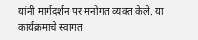यांनी मार्गदर्शन पर मनोगत व्यक्त केले. या कार्यक्रमाचे स्वागत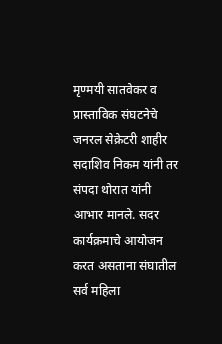मृण्मयी सातवेकर व प्रास्ताविक संघटनेचे जनरल सेक्रेटरी शाहीर सदाशिव निकम यांनी तर संपदा थोरात यांनी आभार मानले. सदर कार्यक्रमाचे आयोजन करत असताना संघातील सर्व महिला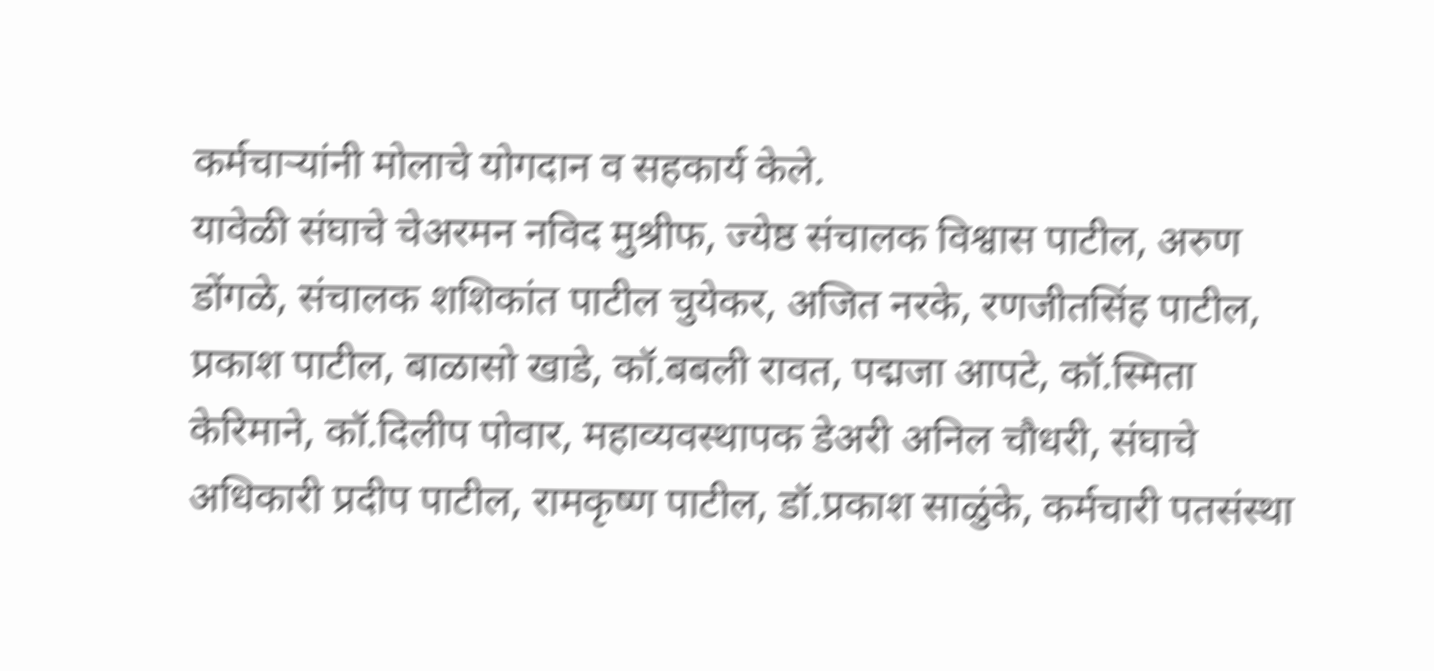कर्मचाऱ्यांनी मोलाचे योगदान व सहकार्य केले.                                                                     यावेळी संघाचे चेअरमन नविद मुश्रीफ, ज्येष्ठ संचालक विश्वास पाटील, अरुण डोंगळे, संचालक शशिकांत पाटील चुयेकर, अजित नरके, रणजीतसिंह पाटील, प्रकाश पाटील, बाळासो खाडे, कॉ.बबली रावत, पद्मजा आपटे, कॉ.स्मिता केरिमाने, कॉ.दिलीप पोवार, महाव्यवस्थापक डेअरी अनिल चौधरी, संघाचे अधिकारी प्रदीप पाटील, रामकृष्ण पाटील, डॉ.प्रकाश साळुंके, कर्मचारी पतसंस्था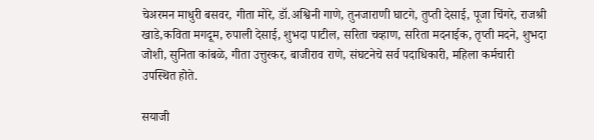चेअरमन माधुरी बसवर, गीता मोरे, डॉ.अश्विनी गाणे, तुनजाराणी घाटगे, तुप्ती देसाई, पूजा चिंगरे, राजश्री खाडे,कविता मगदूम, रुपाली देसाई, शुभदा पाटील, सरिता चव्हाण, सरिता मदनाईक, तृप्ती मदने, शुभदा जोशी, सुनिता कांबळे, गीता उत्तुरकर, बाजीराव राणे, संघटनेचे सर्व पदाधिकारी, महिला कर्मचारी उपस्थित होते.

सयाजी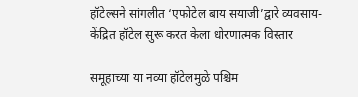हॉटेल्सने सांगलीत ‘एफोटेल बाय सयाजी’द्वारे व्यवसाय-केंद्रित हॉटेल सुरू करत केला धोरणात्मक विस्तार

समूहाच्या या नव्या हॉटेलमुळे पश्चिम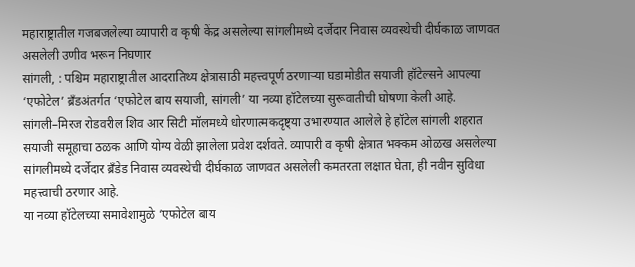महाराष्ट्रातील गजबजलेल्या व्यापारी व कृषी केंद्र असलेल्या सांगलीमध्ये दर्जेदार निवास व्यवस्थेची दीर्घकाळ जाणवत असलेली उणीव भरून निघणार
सांगली, : पश्चिम महाराष्ट्रातील आदरातिथ्य क्षेत्रासाठी महत्त्वपूर्ण ठरणाऱ्या घडामोडीत सयाजी हॉटेल्सने आपल्या ‘एफोटेल’ ब्रँडअंतर्गत ‘एफोटेल बाय सयाजी, सांगली’ या नव्या हॉटेलच्या सुरूवातीची घोषणा केली आहे. सांगली–मिरज रोडवरील शिव आर सिटी मॉलमध्ये धोरणात्मकदृष्ट्या उभारण्यात आलेले हे हॉटेल सांगली शहरात सयाजी समूहाचा ठळक आणि योग्य वेळी झालेला प्रवेश दर्शवते. व्यापारी व कृषी क्षेत्रात भक्कम ओळख असलेल्या सांगलीमध्ये दर्जेदार ब्रँडेड निवास व्यवस्थेची दीर्घकाळ जाणवत असलेली कमतरता लक्षात घेता, ही नवीन सुविधा महत्त्वाची ठरणार आहे.
या नव्या हॉटेलच्या समावेशामुळे ‘एफोटेल बाय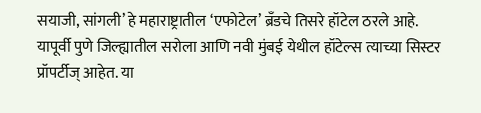सयाजी, सांगली’ हे महाराष्ट्रातील ‘एफोटेल’ ब्रँडचे तिसरे हॉटेल ठरले आहे. यापूर्वी पुणे जिल्ह्यातील सरोला आणि नवी मुंबई येथील हॉटेल्स त्याच्या सिस्टर प्रॉपर्टीज् आहेत. या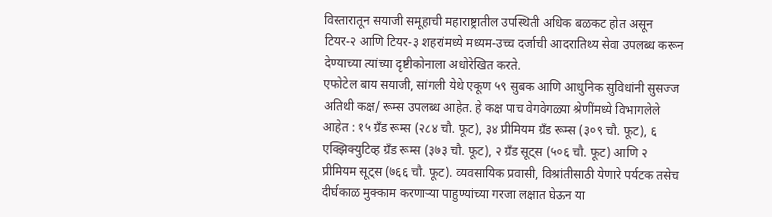विस्तारातून सयाजी समूहाची महाराष्ट्रातील उपस्थिती अधिक बळकट होत असून टियर-२ आणि टियर-३ शहरांमध्ये मध्यम-उच्च दर्जाची आदरातिथ्य सेवा उपलब्ध करून देण्याच्या त्यांच्या दृष्टीकोनाला अधोरेखित करते.
एफोटेल बाय सयाजी, सांगली येथे एकूण ५९ सुबक आणि आधुनिक सुविधांनी सुसज्ज अतिथी कक्ष/ रूम्स उपलब्ध आहेत. हे कक्ष पाच वेगवेगळ्या श्रेणींमध्ये विभागलेले आहेत : १५ ग्रँड रूम्स (२८४ चौ. फूट), ३४ प्रीमियम ग्रँड रूम्स (३०९ चौ. फूट), ६ एक्झिक्युटिव्ह ग्रँड रूम्स (३७३ चौ. फूट), २ ग्रँड सूट्स (५०६ चौ. फूट) आणि २ प्रीमियम सूट्स (७६६ चौ. फूट). व्यवसायिक प्रवासी, विश्रांतीसाठी येणारे पर्यटक तसेच दीर्घकाळ मुक्काम करणाऱ्या पाहुण्यांच्या गरजा लक्षात घेऊन या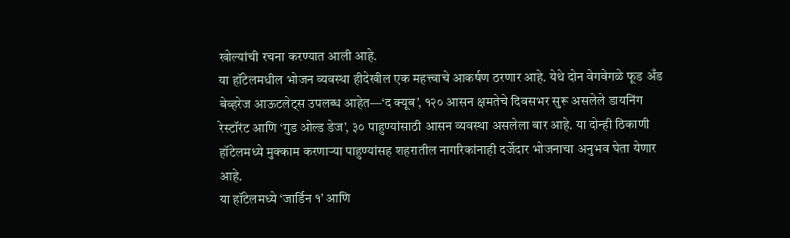खोल्यांची रचना करण्यात आली आहे.
या हॉटेलमधील भोजन व्यवस्था हीदेखील एक महत्त्वाचे आकर्षण ठरणार आहे. येथे दोन वेगवेगळे फूड अँड बेव्हरेज आऊटलेट्स उपलब्ध आहेत—‘द क्यूब’, १२० आसन क्षमतेचे दिवसभर सुरू असलेले डायनिंग रेस्टॉरंट आणि ‘गुड ओल्ड डेज’, ३० पाहुण्यांसाठी आसन व्यवस्था असलेला बार आहे. या दोन्ही ठिकाणी हॉटेलमध्ये मुक्काम करणाऱ्या पाहुण्यांसह शहरातील नागरिकांनाही दर्जेदार भोजनाचा अनुभव घेता येणार आहे.
या हॉटेलमध्ये ‘जार्डिन १’ आणि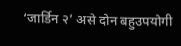‘जार्डिन २’ असे दोन बहुउपयोगी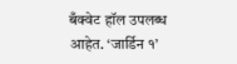बँक्वेट हॉल उपलब्ध आहेत. ‘जार्डिन १’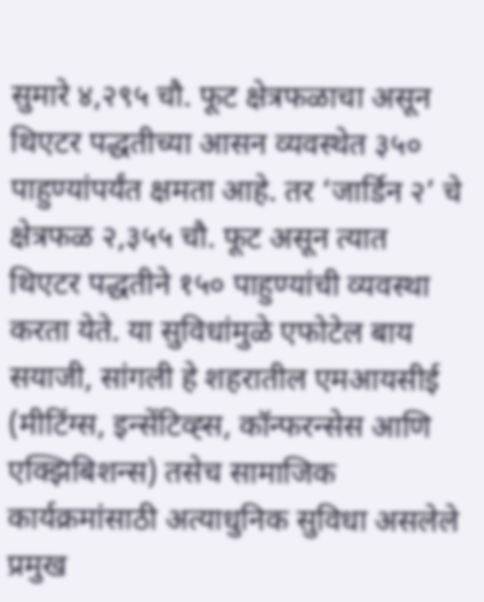सुमारे ४,२९५ चौ. फूट क्षेत्रफळाचा असून थिएटर पद्धतीच्या आसन व्यवस्थेत ३५० पाहुण्यांपर्यंत क्षमता आहे. तर ‘जार्डिन २’ चे क्षेत्रफळ २,३५५ चौ. फूट असून त्यात थिएटर पद्धतीने १५० पाहुण्यांची व्यवस्था करता येते. या सुविधांमुळे एफोटेल बाय सयाजी, सांगली हे शहरातील एमआयसीई (मीटिंग्स, इन्सेंटिव्ह्स, कॉन्फरन्सेस आणि एक्झिबिशन्स) तसेच सामाजिक कार्यक्रमांसाठी अत्याधुनिक सुविधा असलेले प्रमुख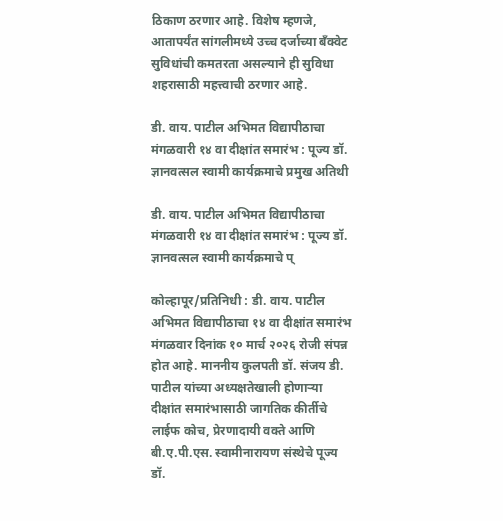ठिकाण ठरणार आहे. विशेष म्हणजे, आतापर्यंत सांगलीमध्ये उच्च दर्जाच्या बँक्वेट सुविधांची कमतरता असल्याने ही सुविधा शहरासाठी महत्त्वाची ठरणार आहे.

डी. वाय. पाटील अभिमत विद्यापीठाचा मंगळवारी १४ वा दीक्षांत समारंभ : पूज्य डॉ. ज्ञानवत्सल स्वामी कार्यक्रमाचे प्रमुख अतिथी

डी. वाय. पाटील अभिमत विद्यापीठाचा मंगळवारी १४ वा दीक्षांत समारंभ : पूज्य डॉ. ज्ञानवत्सल स्वामी कार्यक्रमाचे प्

कोल्हापूर/प्रतिनिधी : डी. वाय. पाटील अभिमत विद्यापीठाचा १४ वा दीक्षांत समारंभ मंगळवार दिनांक १० मार्च २०२६ रोजी संपन्न होत आहे. माननीय कुलपती डॉ. संजय डी. पाटील यांच्या अध्यक्षतेखाली होणाऱ्या दीक्षांत समारंभासाठी जागतिक कीर्तीचे लाईफ कोच, प्रेरणादायी वक्ते आणि बी.ए.पी.एस. स्वामीनारायण संस्थेचे पूज्य डॉ.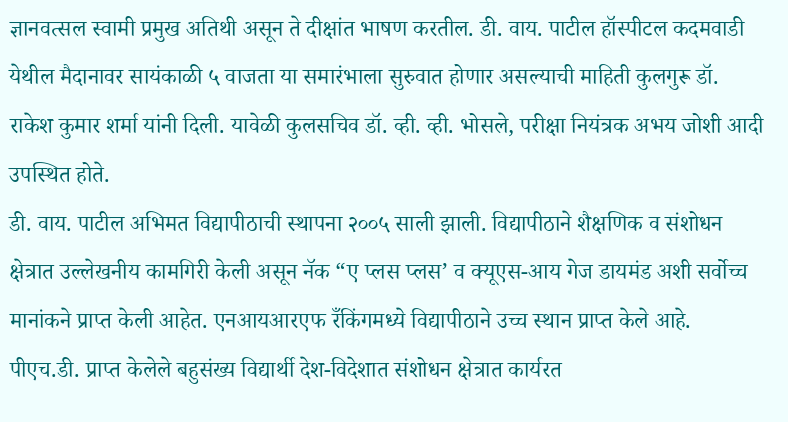ज्ञानवत्सल स्वामी प्रमुख अतिथी असून ते दीक्षांत भाषण करतील. डी. वाय. पाटील हॉस्पीटल कदमवाडी येथील मैदानावर सायंकाळी ५ वाजता या समारंभाला सुरुवात होणार असल्याची माहिती कुलगुरू डॉ. राकेश कुमार शर्मा यांनी दिली. यावेळी कुलसचिव डॉ. व्ही. व्ही. भोसले, परीक्षा नियंत्रक अभय जोशी आदी उपस्थित होते.
डी. वाय. पाटील अभिमत विद्यापीठाची स्थापना २००५ साली झाली. विद्यापीठाने शैक्षणिक व संशोधन क्षेत्रात उल्लेखनीय कामगिरी केली असून नॅक “ए प्लस प्लस’ व क्यूएस-आय गेज डायमंड अशी सर्वोच्च मानांकने प्राप्त केली आहेत. एनआयआरएफ रँकिंगमध्ये विद्यापीठाने उच्च स्थान प्राप्त केले आहे. पीएच.डी. प्राप्त केलेले बहुसंख्य विद्यार्थी देश-विदेशात संशोधन क्षेत्रात कार्यरत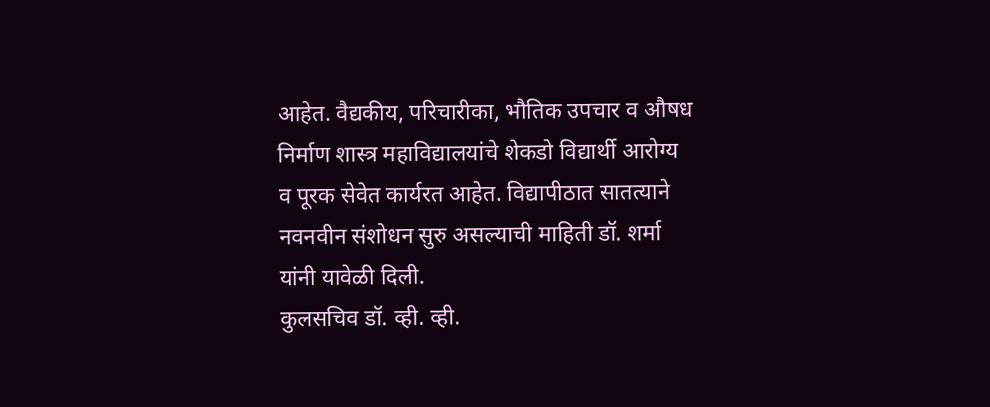आहेत. वैद्यकीय, परिचारीका, भौतिक उपचार व औषध निर्माण शास्त्र महाविद्यालयांचे शेकडो विद्यार्थी आरोग्य व पूरक सेवेत कार्यरत आहेत. विद्यापीठात सातत्याने नवनवीन संशोधन सुरु असल्याची माहिती डॉ. शर्मा यांनी यावेळी दिली.
कुलसचिव डॉ. व्ही. व्ही.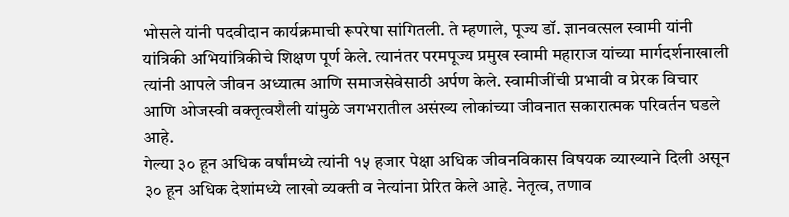भोसले यांनी पदवीदान कार्यक्रमाची रूपरेषा सांगितली. ते म्हणाले, पूज्य डॉ. ज्ञानवत्सल स्वामी यांनी यांत्रिकी अभियांत्रिकीचे शिक्षण पूर्ण केले. त्यानंतर परमपूज्य प्रमुख स्वामी महाराज यांच्या मार्गदर्शनाखाली त्यांनी आपले जीवन अध्यात्म आणि समाजसेवेसाठी अर्पण केले. स्वामीजींची प्रभावी व प्रेरक विचार आणि ओजस्वी वक्तृत्वशैली यांमुळे जगभरातील असंख्य लोकांच्या जीवनात सकारात्मक परिवर्तन घडले आहे.
गेल्या ३० हून अधिक वर्षांमध्ये त्यांनी १५ हजार पेक्षा अधिक जीवनविकास विषयक व्याख्याने दिली असून ३० हून अधिक देशांमध्ये लाखो व्यक्ती व नेत्यांना प्रेरित केले आहे. नेतृत्व, तणाव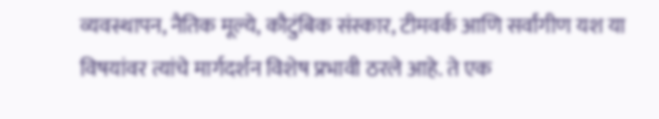व्यवस्थापन, नैतिक मूल्ये, कौटुंबिक संस्कार, टीमवर्क आणि सर्वांगीण यश या विषयांवर त्यांचे मार्गदर्शन विशेष प्रभावी ठरले आहे. ते एक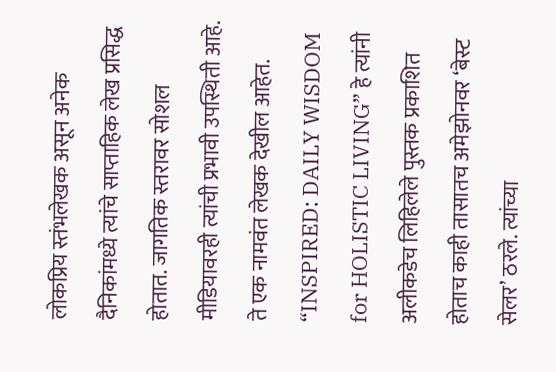लोकप्रिय स्तंभलेखक असून अनेक दैनिकांमध्ये त्यांचे साप्ताहिक लेख प्रसिद्ध होतात. जागतिक स्तरावर सोशल मीडियावरही त्यांची प्रभावी उपस्थिती आहे. ते एक नामवंत लेखक देखील आहेत. “INSPIRED: DAILY WISDOM for HOLISTIC LIVING” हे त्यांनी अलीकडेच लिहिलेले पुस्तक प्रकाशित होताच काही तासातच अमेझोनवर ‘बेस्ट सेलर’ ठरले. त्यांच्या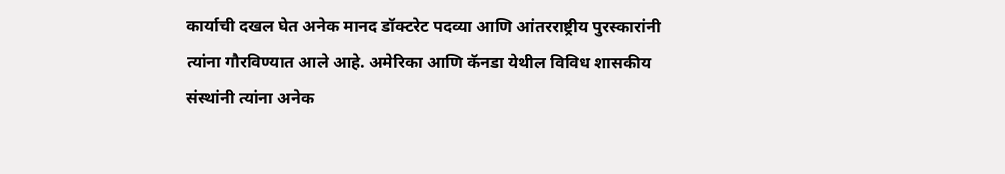कार्याची दखल घेत अनेक मानद डॉक्टरेट पदव्या आणि आंतरराष्ट्रीय पुरस्कारांनी त्यांना गौरविण्यात आले आहे. अमेरिका आणि कॅनडा येथील विविध शासकीय संस्थांनी त्यांना अनेक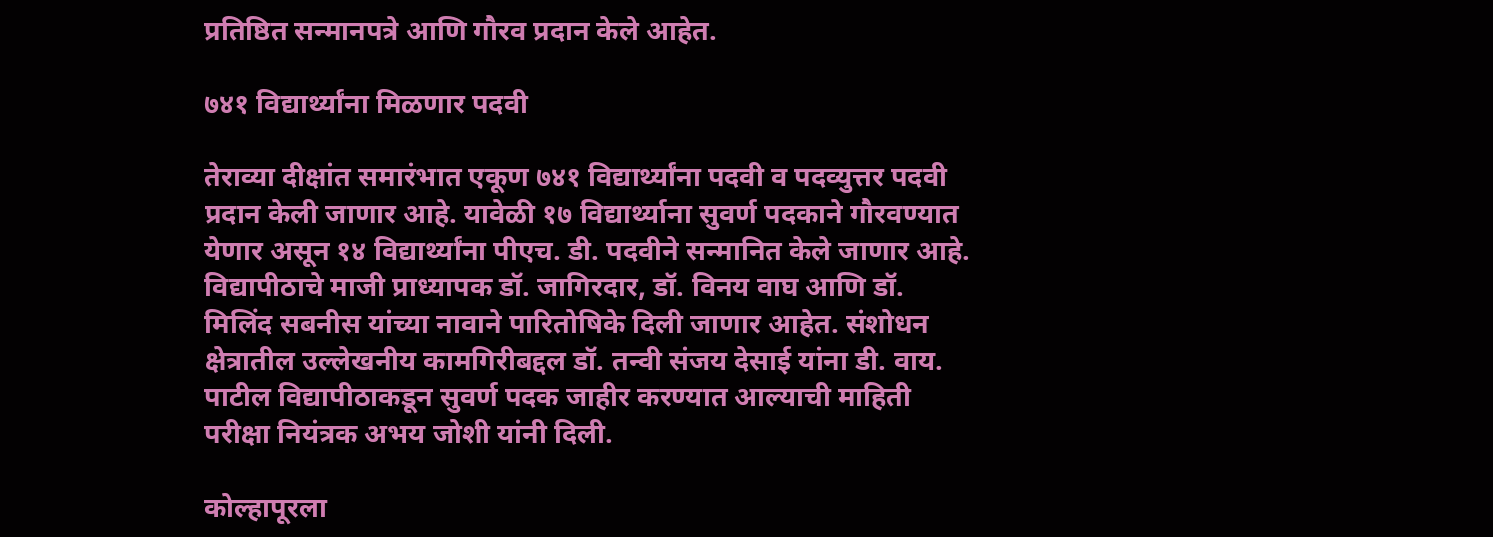प्रतिष्ठित सन्मानपत्रे आणि गौरव प्रदान केले आहेत.

७४१ विद्यार्थ्यांना मिळणार पदवी

तेराव्या दीक्षांत समारंभात एकूण ७४१ विद्यार्थ्यांना पदवी व पदव्युत्तर पदवी प्रदान केली जाणार आहे. यावेळी १७ विद्यार्थ्याना सुवर्ण पदकाने गौरवण्यात येणार असून १४ विद्यार्थ्यांना पीएच. डी. पदवीने सन्मानित केले जाणार आहे. विद्यापीठाचे माजी प्राध्यापक डॉ. जागिरदार, डॉ. विनय वाघ आणि डॉ. मिलिंद सबनीस यांच्या नावाने पारितोषिके दिली जाणार आहेत. संशोधन क्षेत्रातील उल्लेखनीय कामगिरीबद्दल डॉ. तन्वी संजय देसाई यांना डी. वाय. पाटील विद्यापीठाकडून सुवर्ण पदक जाहीर करण्यात आल्याची माहिती परीक्षा नियंत्रक अभय जोशी यांनी दिली.

कोल्हापूरला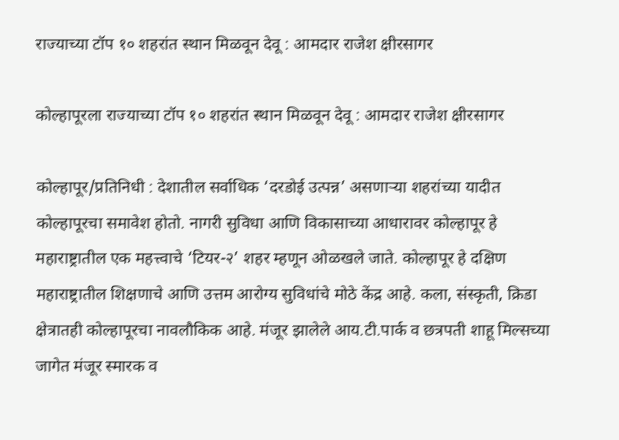राज्याच्या टॉप १० शहरांत स्थान मिळवून देवू : आमदार राजेश क्षीरसागर

कोल्हापूरला राज्याच्या टॉप १० शहरांत स्थान मिळवून देवू : आमदार राजेश क्षीरसागर

कोल्हापूर/प्रतिनिधी : देशातील सर्वाधिक ‘दरडोई उत्पन्न’ असणाऱ्या शहरांच्या यादीत कोल्हापूरचा समावेश होतो. नागरी सुविधा आणि विकासाच्या आधारावर कोल्हापूर हे महाराष्ट्रातील एक महत्त्वाचे ‘टियर-२’ शहर म्हणून ओळखले जाते. कोल्हापूर हे दक्षिण महाराष्ट्रातील शिक्षणाचे आणि उत्तम आरोग्य सुविधांचे मोठे केंद्र आहे. कला, संस्कृती, क्रिडा क्षेत्रातही कोल्हापूरचा नावलौकिक आहे. मंजूर झालेले आय.टी.पार्क व छत्रपती शाहू मिल्सच्या जागेत मंजूर स्मारक व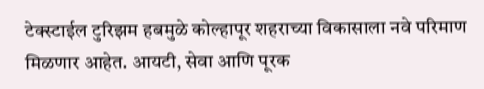टेक्स्टाईल टुरिझम हबमुळे कोल्हापूर शहराच्या विकासाला नवे परिमाण मिळणार आहेत. आयटी, सेवा आणि पूरक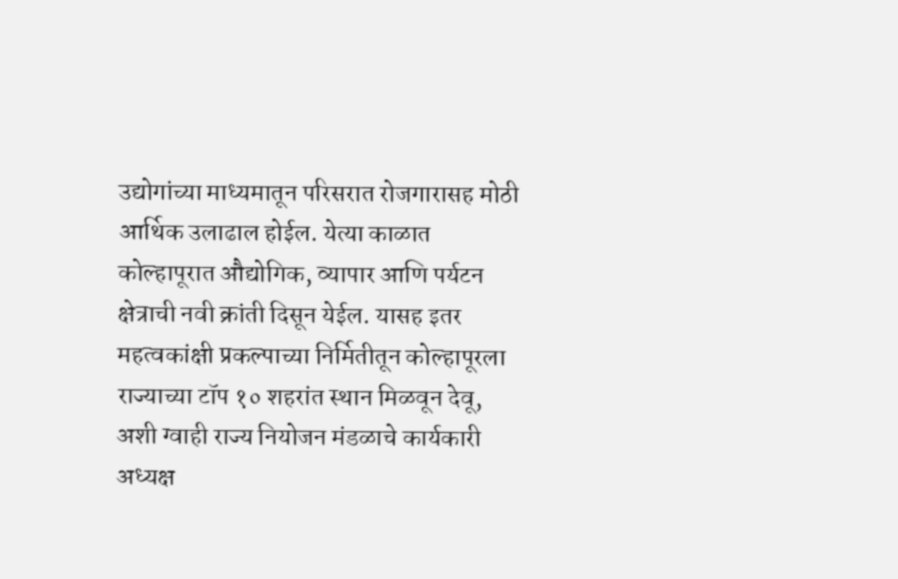उद्योगांच्या माध्यमातून परिसरात रोजगारासह मोठी आर्थिक उलाढाल होईल. येत्या काळात कोल्हापूरात औद्योगिक, व्यापार आणि पर्यटन क्षेत्राची नवी क्रांती दिसून येईल. यासह इतर महत्वकांक्षी प्रकल्पाच्या निर्मितीतून कोल्हापूरला राज्याच्या टॉप १० शहरांत स्थान मिळवून देवू, अशी ग्वाही राज्य नियोजन मंडळाचे कार्यकारी अध्यक्ष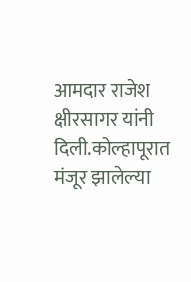आमदार राजेश क्षीरसागर यांनी दिली.कोल्हापूरात मंजूर झालेल्या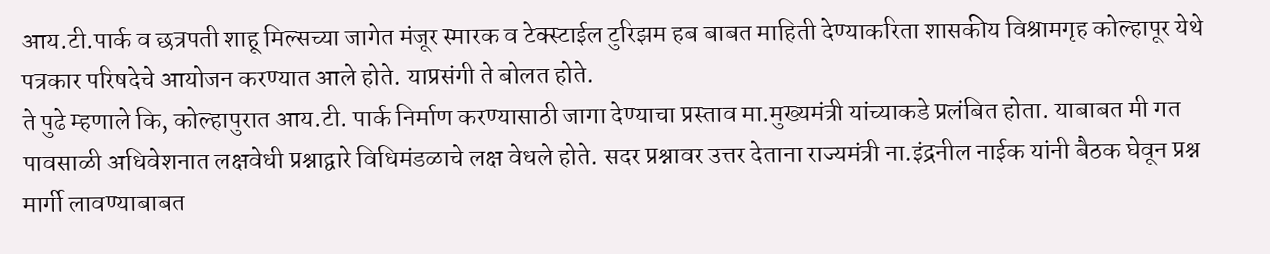आय.टी.पार्क व छत्रपती शाहू मिल्सच्या जागेत मंजूर स्मारक व टेक्स्टाईल टुरिझम हब बाबत माहिती देण्याकरिता शासकीय विश्रामगृह कोल्हापूर येथे पत्रकार परिषदेचे आयोजन करण्यात आले होते. याप्रसंगी ते बोलत होते.
ते पुढे म्हणाले कि, कोल्हापुरात आय.टी. पार्क निर्माण करण्यासाठी जागा देण्याचा प्रस्ताव मा.मुख्यमंत्री यांच्याकडे प्रलंबित होता. याबाबत मी गत पावसाळी अधिवेशनात लक्षवेधी प्रश्नाद्वारे विधिमंडळाचे लक्ष वेधले होते. सदर प्रश्नावर उत्तर देताना राज्यमंत्री ना.इंद्रनील नाईक यांनी बैठक घेवून प्रश्न मार्गी लावण्याबाबत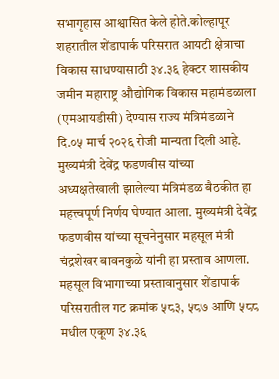सभागृहास आश्वासित केले होते.कोल्हापूर शहरातील शेंडापार्क परिसरात आयटी क्षेत्राचा विकास साधण्यासाठी ३४.३६ हेक्टर शासकीय जमीन महाराष्ट्र औद्योगिक विकास महामंडळाला (एमआयडीसी) देण्यास राज्य मंत्रिमंडळाने दि.०५ मार्च २०२६ रोजी मान्यता दिली आहे. मुख्यमंत्री देवेंद्र फडणवीस यांच्या अध्यक्षतेखाली झालेल्या मंत्रिमंडळ बैठकीत हा महत्त्वपूर्ण निर्णय घेण्यात आला. मुख्यमंत्री देवेंद्र फडणवीस यांच्या सूचनेनुसार महसूल मंत्री चंद्रशेखर बावनकुळे यांनी हा प्रस्ताव आणला. महसूल विभागाच्या प्रस्तावानुसार शेंडापार्क परिसरातील गट क्रमांक ५८३, ५८७ आणि ५८८ मधील एकूण ३४.३६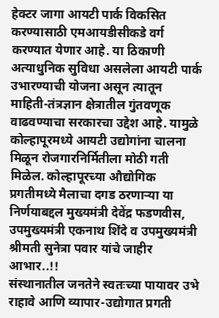हेक्टर जागा आयटी पार्क विकसित करण्यासाठी एमआयडीसीकडे वर्ग करण्यात येणार आहे. या ठिकाणी अत्याधुनिक सुविधा असलेला आयटी पार्क उभारण्याची योजना असून त्यातून माहिती-तंत्रज्ञान क्षेत्रातील गुंतवणूक वाढवण्याचा सरकारचा उद्देश आहे. यामुळे कोल्हापूरमध्ये आयटी उद्योगांना चालना मिळून रोजगारनिर्मितीला मोठी गती मिळेल. कोल्हापूरच्या औद्योगिक प्रगतीमध्ये मैलाचा दगड ठरणाऱ्या या निर्णयाबद्दल मुख्यमंत्री देवेंद्र फडणवीस, उपमुख्यमंत्री एकनाथ शिंदे व उपमुख्यमंत्री श्रीमती सुनेत्रा पवार यांचे जाहीर आभार..!!
संस्थानातील जनतेने स्वतःच्या पायावर उभे राहावे आणि व्यापार-उद्योगात प्रगती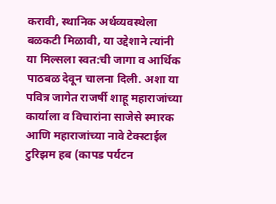करावी, स्थानिक अर्थव्यवस्थेला बळकटी मिळावी, या उद्देशाने त्यांनी या मिल्सला स्वत:ची जागा व आर्थिक पाठबळ देवून चालना दिली. अशा या पवित्र जागेत राजर्षी शाहू महाराजांच्या कार्याला व विचारांना साजेसे स्मारक आणि महाराजांच्या नावे टेक्स्टाईल टुरिझम हब (कापड पर्यटन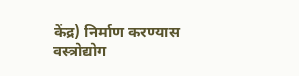केंद्र) निर्माण करण्यास वस्त्रोद्योग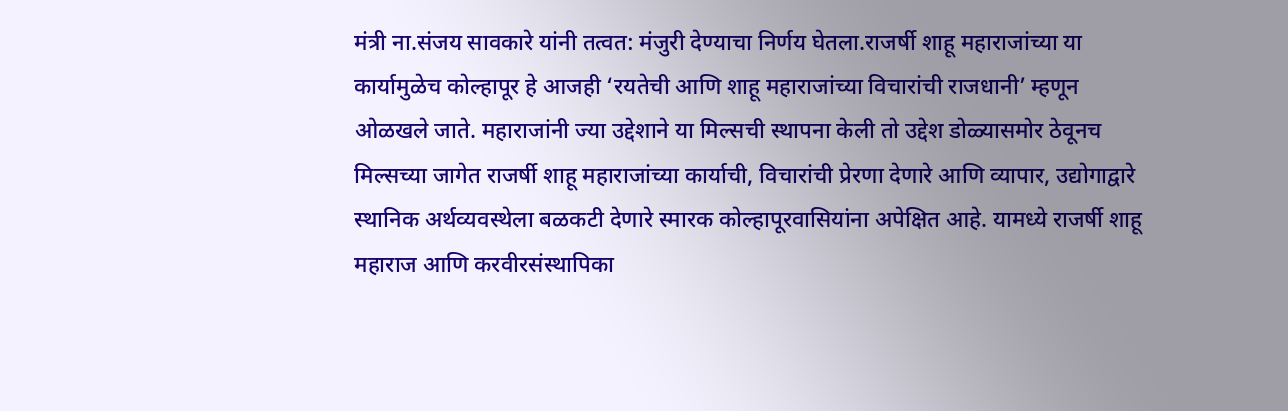मंत्री ना.संजय सावकारे यांनी तत्वत: मंजुरी देण्याचा निर्णय घेतला.राजर्षी शाहू महाराजांच्या या कार्यामुळेच कोल्हापूर हे आजही ‘रयतेची आणि शाहू महाराजांच्या विचारांची राजधानी’ म्हणून ओळखले जाते. महाराजांनी ज्या उद्देशाने या मिल्सची स्थापना केली तो उद्देश डोळ्यासमोर ठेवूनच मिल्सच्या जागेत राजर्षी शाहू महाराजांच्या कार्याची, विचारांची प्रेरणा देणारे आणि व्यापार, उद्योगाद्वारे स्थानिक अर्थव्यवस्थेला बळकटी देणारे स्मारक कोल्हापूरवासियांना अपेक्षित आहे. यामध्ये राजर्षी शाहू महाराज आणि करवीरसंस्थापिका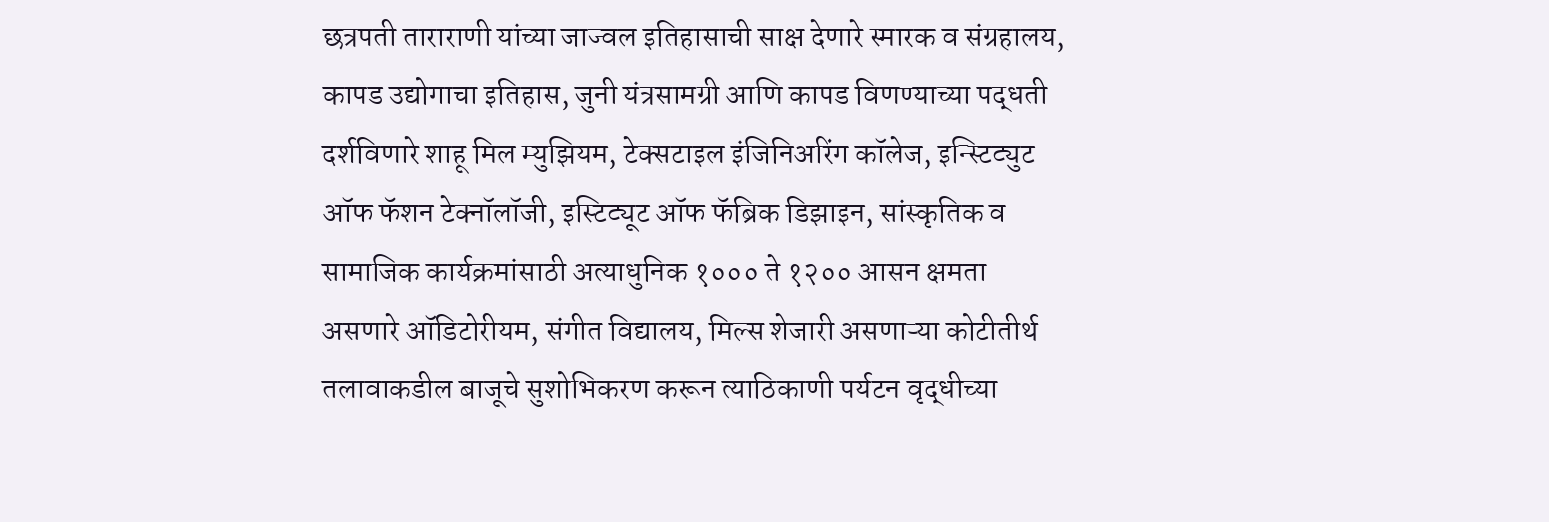छत्रपती ताराराणी यांच्या जाज्वल इतिहासाची साक्ष देणारे स्मारक व संग्रहालय, कापड उद्योगाचा इतिहास, जुनी यंत्रसामग्री आणि कापड विणण्याच्या पद्धती दर्शविणारे शाहू मिल म्युझियम, टेक्सटाइल इंजिनिअरिंग कॉलेज, इन्स्टिट्युट ऑफ फॅशन टेक्नॉलॉजी, इस्टिट्यूट ऑफ फॅब्रिक डिझाइन, सांस्कृतिक व सामाजिक कार्यक्रमांसाठी अत्याधुनिक १००० ते १२०० आसन क्षमता असणारे ऑडिटोरीयम, संगीत विद्यालय, मिल्स शेजारी असणाऱ्या कोटीतीर्थ तलावाकडील बाजूचे सुशोभिकरण करून त्याठिकाणी पर्यटन वृद्धीच्या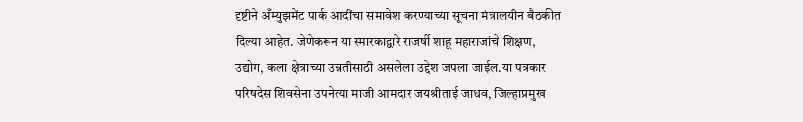दृष्टीने अँम्युझमेंट पार्क आदींचा समावेश करण्याच्या सूचना मंत्रालयीन बैठकीत दिल्या आहेत. जेणेकरून या स्मारकाद्वारे राजर्षी शाहू महाराजांचे शिक्षण, उद्योग, कला क्षेत्राच्या उन्नतीसाठी असलेला उद्देश जपला जाईल.या पत्रकार परिषदेस शिवसेना उपनेत्या माजी आमदार जयश्रीताई जाधव, जिल्हाप्रमुख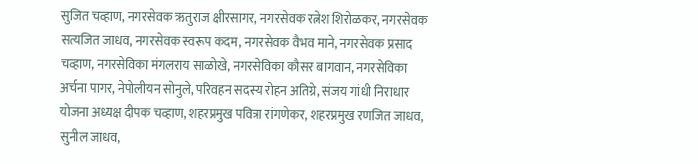सुजित चव्हाण, नगरसेवक ऋतुराज क्षीरसागर, नगरसेवक रत्नेश शिरोळकर, नगरसेवक सत्यजित जाधव, नगरसेवक स्वरूप कदम, नगरसेवक वैभव माने, नगरसेवक प्रसाद चव्हाण, नगरसेविका मंगलराय साळोखे, नगरसेविका कौसर बागवान, नगरसेविका अर्चना पागर, नेपोलीयन सोनुले, परिवहन सदस्य रोहन अतिग्रे, संजय गांधी निराधार योजना अध्यक्ष दीपक चव्हाण, शहरप्रमुख पवित्रा रांगणेकर, शहरप्रमुख रणजित जाधव, सुनील जाधव,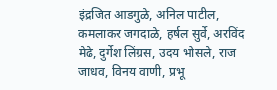इंद्रजित आडगुळे, अनिल पाटील, कमलाकर जगदाळे, हर्षल सुर्वे, अरविंद मेढे, दुर्गेश लिंग्रस, उदय भोसले, राज जाधव, विनय वाणी, प्रभू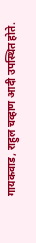गायकवाड, राहुल चव्हाण आदी उपस्थित होते.